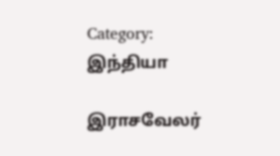Category: இந்தியா

இராசவேலர்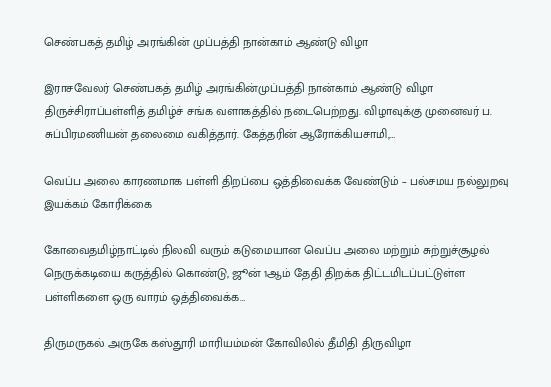செண்பகத் தமிழ் அரங்கின் முப்பத்தி நான்காம் ஆண்டு விழா

இராசவேலர் செண்பகத் தமிழ் அரங்கின்முப்பத்தி நான்காம் ஆண்டு விழா திருச்சிராப்பள்ளித் தமிழ்ச் சங்க வளாகத்தில் நடைபெற்றது. விழாவுக்கு முனைவர் ப. சுப்பிரமணியன் தலைமை வகித்தார். கேத்தரின் ஆரோக்கியசாமி,…

வெப்ப அலை காரணமாக பள்ளி திறப்பை ஒத்திவைக்க வேண்டும் – பல்சமய நல்லுறவு இயக்கம் கோரிக்கை

கோவைதமிழ்நாட்டில் நிலவி வரும் கடுமையான வெப்ப அலை மற்றும் சுற்றுச்சூழல் நெருக்கடியை கருத்தில் கொண்டு, ஜூன் 1ஆம் தேதி திறக்க திட்டமிடப்பட்டுள்ள பள்ளிகளை ஒரு வாரம் ஒத்திவைக்க…

திருமருகல் அருகே கஸ்தூரி மாரியம்மன் கோவிலில் தீமிதி திருவிழா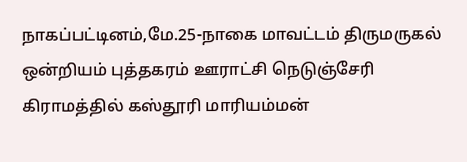நாகப்பட்டினம்,மே.25-நாகை மாவட்டம் திருமருகல் ஒன்றியம் புத்தகரம் ஊராட்சி நெடுஞ்சேரி கிராமத்தில் கஸ்தூரி மாரியம்மன்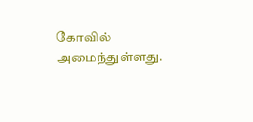கோவில் அமைந்துள்ளது.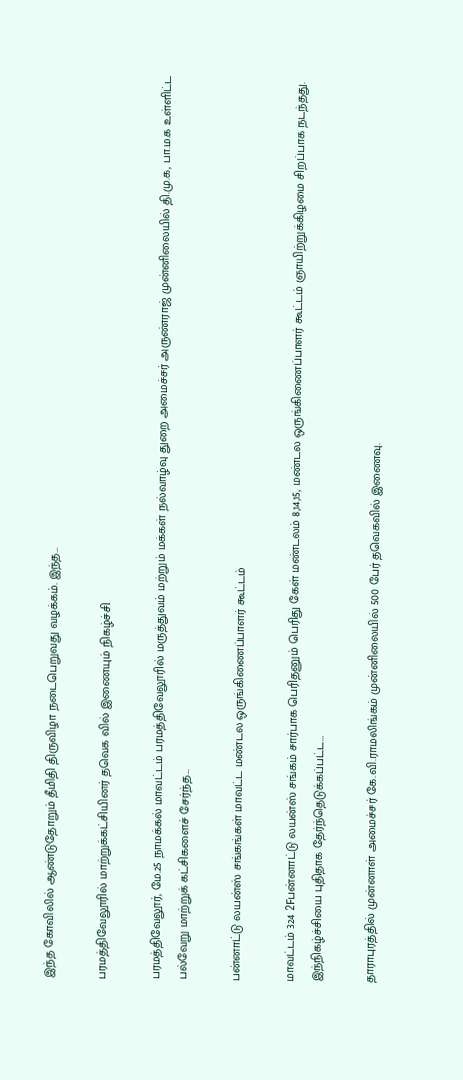இந்த கோவிலில் ஆண்டுதோறும் தீமிதி திருவிழா நடைபெறுவது வழக்கம். இந்த…

பரமத்திவேலூரில் மாற்றுக்கட்சியினர் தவெக வில் இணையும் நிகழ்ச்சி

பரமத்திவேலூர், மே.25 நாமக்கல் மாவட்டம் பரமத்திவேலூரில் மருத்துவம் மற்றும் மக்கள் நல்வாழ்வு துறை அமைச்சர் அருண்ராஜ் முன்னிலையில் தி.மு.க, பா.ம.க உள்ளிட்ட பல்வேறு மாற்றுக் கட்சிகளைச் சேர்ந்த…

பன்னாட்டு லயன்ஸ் சங்கங்கள் மாவட்ட மண்டல ஒருங்கிணைப்பாளர் கூட்டம்

மாவட்டம் 324 2Fபன்னாட்டு லயன்ஸ் சங்கம் சார்பாக பெரிதனும் பெரிது கேள் மண்டலம் 8,14,15, மண்டல ஒருங்கிணைப்பாளர் கூட்டம் ஞாயிற்றுக்கிழமை சிறப்பாக நடந்தது. இந்நிகழ்ச்சியை புதிதாக தேர்ந்தெடுக்கப்பட்ட…

தாராபுரத்தில் முன்னாள் அமைச்சர் கே.வி.ராமலிங்கம் முன்னிலையில் 500 பேர் தவெகவில் இணைவு.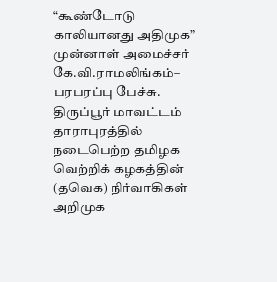“கூண்டோடு காலியானது அதிமுக” முன்னாள் அமைச்சர் கே.வி.ராமலிங்கம்– பரபரப்பு பேச்சு. திருப்பூர் மாவட்டம் தாராபுரத்தில் நடைபெற்ற தமிழக வெற்றிக் கழகத்தின் (தவெக) நிர்வாகிகள் அறிமுக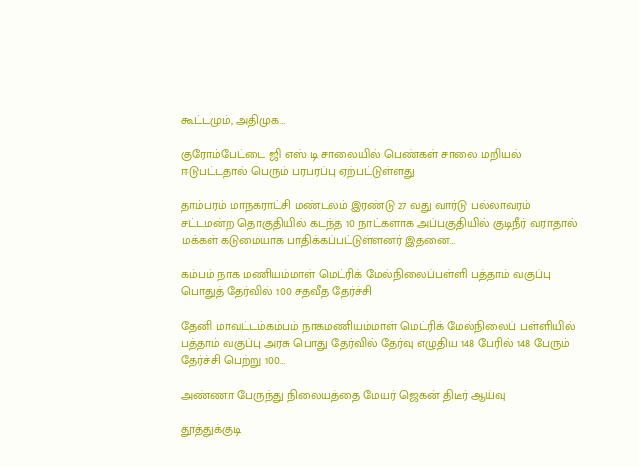கூட்டமும், அதிமுக…

குரோம்பேட்டை ஜி எஸ் டி சாலையில் பெண்கள் சாலை மறியல் ஈடுபட்டதால் பெரும் பரபரப்பு ஏற்பட்டுள்ளது

தாம்பரம் மாநகராட்சி மண்டலம் இரண்டு 27 வது வார்டு பல்லாவரம் சட்டமன்ற தொகுதியில் கடந்த 10 நாட்களாக அப்பகுதியில் குடிநீர் வராதால் மக்கள் கடுமையாக பாதிக்கப்பட்டுள்ளனர் இதனை…

கம்பம் நாக மணியம்மாள் மெட்ரிக் மேல்நிலைப்பள்ளி பத்தாம் வகுப்பு பொதுத் தேர்வில் 100 சதவீத தேர்ச்சி

தேனி மாவட்டம்கம்பம் நாகமணியம்மாள் மெட்ரிக் மேல்நிலைப் பள்ளியில் பத்தாம் வகுப்பு அரசு பொது தேர்வில் தேர்வு எழுதிய 148 பேரில் 148 பேரும் தேர்ச்சி பெற்று 100…

அண்ணா பேருந்து நிலையத்தை மேயர் ஜெகன் திடீர் ஆய்வு

தூத்துக்குடி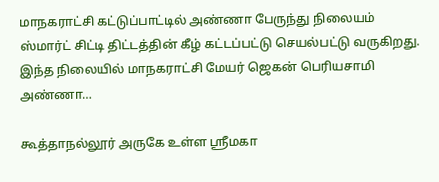மாநகராட்சி கட்டுப்பாட்டில் அண்ணா பேருந்து நிலையம் ஸ்மார்ட் சிட்டி திட்டத்தின் கீழ் கட்டப்பட்டு செயல்பட்டு வருகிறது. இந்த நிலையில் மாநகராட்சி மேயர் ஜெகன் பெரியசாமி அண்ணா…

கூத்தாநல்லூர் அருகே உள்ள ஸ்ரீமகா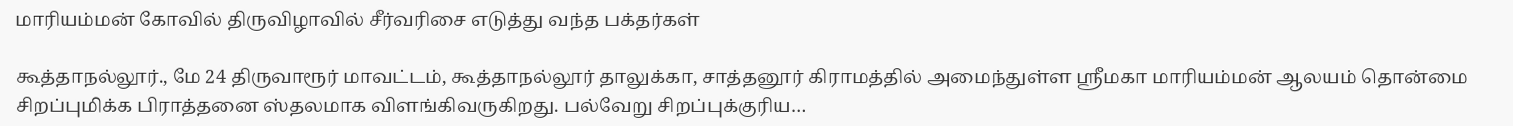மாரியம்மன் கோவில் திருவிழாவில் சீர்வரிசை எடுத்து வந்த பக்தர்கள்

கூத்தாநல்லூர்., மே 24 திருவாரூர் மாவட்டம், கூத்தாநல்லூர் தாலுக்கா, சாத்தனூர் கிராமத்தில் அமைந்துள்ள ஸ்ரீமகா மாரியம்மன் ஆலயம் தொன்மை சிறப்புமிக்க பிராத்தனை ஸ்தலமாக விளங்கிவருகிறது. பல்வேறு சிறப்புக்குரிய…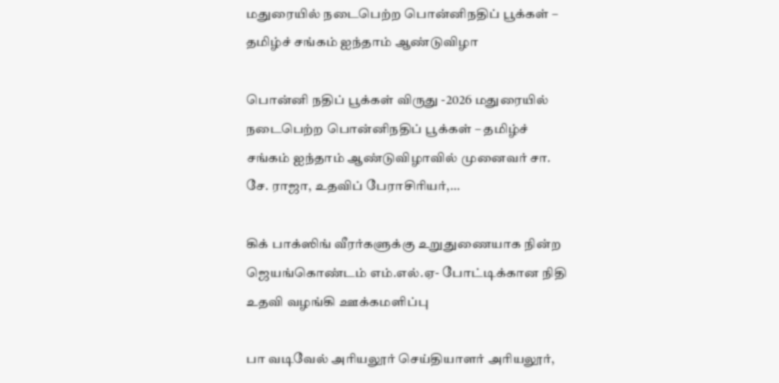மதுரையில் நடைபெற்ற பொன்னிநதிப் பூக்கள் – தமிழ்ச் சங்கம் ஐந்தாம் ஆண்டுவிழா

பொன்னி நதிப் பூக்கள் விருது -2026 மதுரையில் நடைபெற்ற பொன்னிநதிப் பூக்கள் – தமிழ்ச் சங்கம் ஐந்தாம் ஆண்டுவிழாவில் முனைவர் சா. சே. ராஜா, உதவிப் பேராசிரியர்,…

கிக் பாக்ஸிங் வீரர்களுக்கு உறுதுணையாக நின்ற ஜெயங்கொண்டம் எம்.எல்.ஏ- போட்டிக்கான நிதி உதவி வழங்கி ஊக்கமளிப்பு

பா வடிவேல் அரியலூர் செய்தியாளர் அரியலூர்,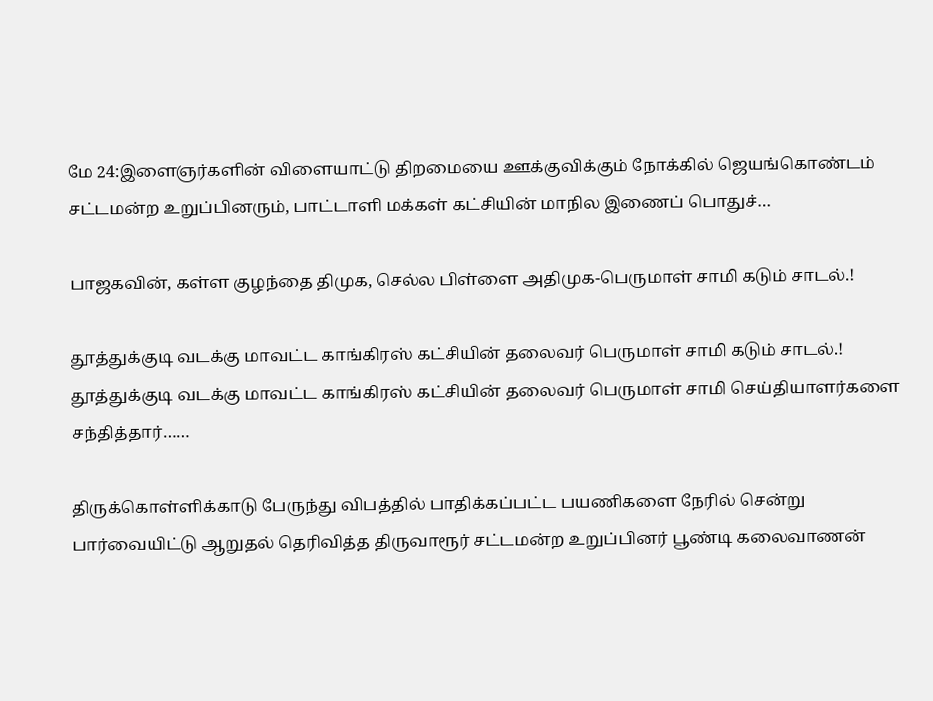மே 24:இளைஞர்களின் விளையாட்டு திறமையை ஊக்குவிக்கும் நோக்கில் ஜெயங்கொண்டம் சட்டமன்ற உறுப்பினரும், பாட்டாளி மக்கள் கட்சியின் மாநில இணைப் பொதுச்…

பாஜகவின், கள்ள குழந்தை திமுக, செல்ல பிள்ளை அதிமுக-பெருமாள் சாமி கடும் சாடல்.!

தூத்துக்குடி வடக்கு மாவட்ட காங்கிரஸ் கட்சியின் தலைவர் பெருமாள் சாமி கடும் சாடல்.! தூத்துக்குடி வடக்கு மாவட்ட காங்கிரஸ் கட்சியின் தலைவர் பெருமாள் சாமி செய்தியாளர்களை சந்தித்தார்……

திருக்கொள்ளிக்காடு பேருந்து விபத்தில் பாதிக்கப்பட்ட பயணிகளை நேரில் சென்று பார்வையிட்டு ஆறுதல் தெரிவித்த திருவாரூர் சட்டமன்ற உறுப்பினர் பூண்டி கலைவாணன்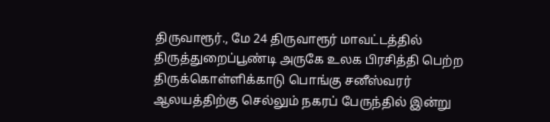திருவாரூர்., மே 24 திருவாரூர் மாவட்டத்தில் திருத்துறைப்பூண்டி அருகே உலக பிரசித்தி பெற்ற திருக்கொள்ளிக்காடு பொங்கு சனீஸ்வரர் ஆலயத்திற்கு செல்லும் நகரப் பேருந்தில் இன்று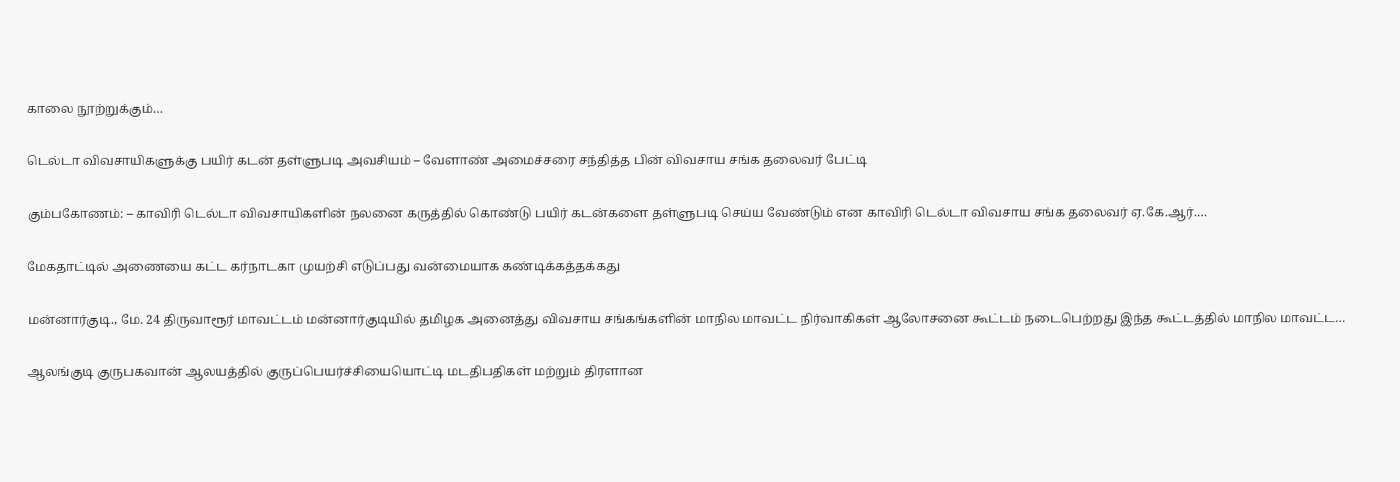காலை நூற்றுக்கும்…

டெல்டா விவசாயிகளுக்கு பயிர் கடன் தள்ளுபடி அவசியம் – வேளாண் அமைச்சரை சந்தித்த பின் விவசாய சங்க தலைவர் பேட்டி

கும்பகோணம்: – காவிரி டெல்டா விவசாயிகளின் நலனை கருத்தில் கொண்டு பயிர் கடன்களை தள்ளுபடி செய்ய வேண்டும் என காவிரி டெல்டா விவசாய சங்க தலைவர் ஏ.கே.ஆர்.…

மேகதாட்டில் அணையை கட்ட கர்நாடகா முயற்சி எடுப்பது வன்மையாக கண்டிக்கத்தக்கது

மன்னார்குடி., மே. 24 திருவாரூர் மாவட்டம் மன்னார்குடியில் தமிழக அனைத்து விவசாய சங்கங்களின் மாநில மாவட்ட நிர்வாகிகள் ஆலோசனை கூட்டம் நடைபெற்றது இந்த கூட்டத்தில் மாநில மாவட்ட…

ஆலங்குடி குருபகவான் ஆலயத்தில் குருப்பெயர்ச்சியையொட்டி மடதிபதிகள் மற்றும் திரளான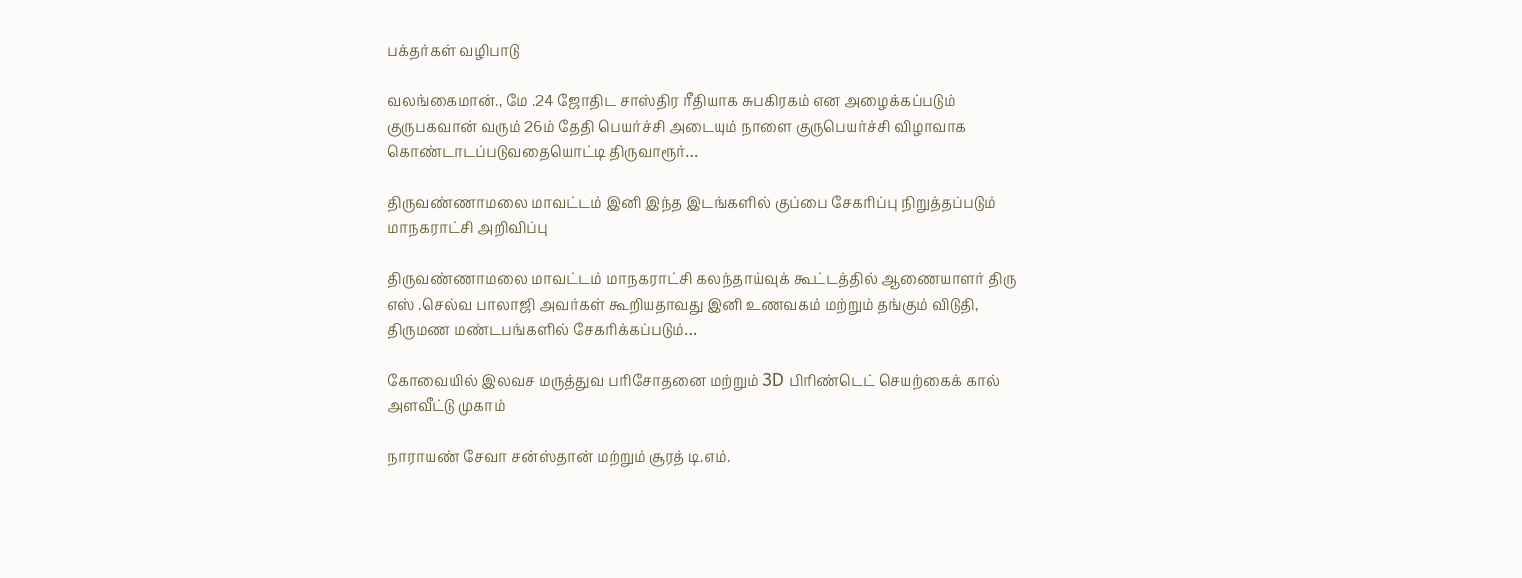பக்தர்கள் வழிபாடு

வலங்கைமான்., மே .24 ஜோதிட சாஸ்திர ரீதியாக சுபகிரகம் என அழைக்கப்படும் குருபகவான் வரும் 26ம் தேதி பெயர்ச்சி அடையும் நாளை குருபெயர்ச்சி விழாவாக கொண்டாடப்படுவதையொட்டி திருவாரூர்…

திருவண்ணாமலை மாவட்டம் இனி இந்த இடங்களில் குப்பை சேகரிப்பு நிறுத்தப்படும் மாநகராட்சி அறிவிப்பு

திருவண்ணாமலை மாவட்டம் மாநகராட்சி கலந்தாய்வுக் கூட்டத்தில் ஆணையாளர் திரு எஸ் .செல்வ பாலாஜி அவர்கள் கூறியதாவது இனி உணவகம் மற்றும் தங்கும் விடுதி, திருமண மண்டபங்களில் சேகரிக்கப்படும்…

கோவையில் இலவச மருத்துவ பரிசோதனை மற்றும் 3D பிரிண்டெட் செயற்கைக் கால் அளவீட்டு முகாம்

நாராயண் சேவா சன்ஸ்தான் மற்றும் சூரத் டி.எம்.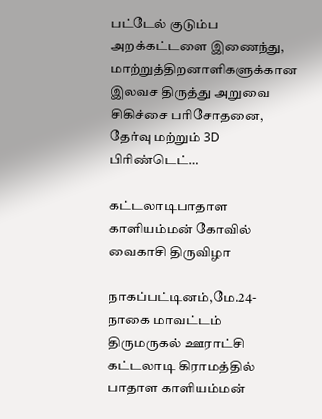பட்டேல் குடும்ப அறக்கட்டளை இணைந்து, மாற்றுத்திறனாளிகளுக்கான இலவச திருத்து அறுவை சிகிச்சை பரிசோதனை, தேர்வு மற்றும் 3D பிரிண்டெட்…

கட்டலாடிபாதாள காளியம்மன் கோவில் வைகாசி திருவிழா

நாகப்பட்டினம்,மே.24-நாகை மாவட்டம் திருமருகல் ஊராட்சி கட்டலாடி கிராமத்தில் பாதாள காளியம்மன்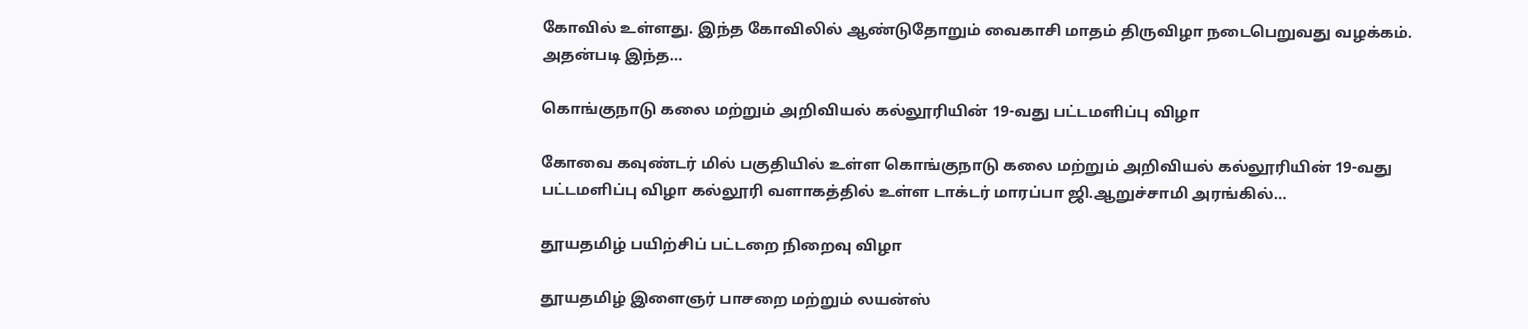கோவில் உள்ளது. இந்த கோவிலில் ஆண்டுதோறும் வைகாசி மாதம் திருவிழா நடைபெறுவது வழக்கம். அதன்படி இந்த…

கொங்குநாடு கலை மற்றும் அறிவியல் கல்லூரியின் 19-வது பட்டமளிப்பு விழா

கோவை கவுண்டர் மில் பகுதியில் உள்ள கொங்குநாடு கலை மற்றும் அறிவியல் கல்லூரியின் 19-வது பட்டமளிப்பு விழா கல்லூரி வளாகத்தில் உள்ள டாக்டர் மாரப்பா ஜி.ஆறுச்சாமி அரங்கில்…

தூயதமிழ் பயிற்சிப் பட்டறை நிறைவு விழா

தூயதமிழ் இளைஞர் பாசறை மற்றும் லயன்ஸ்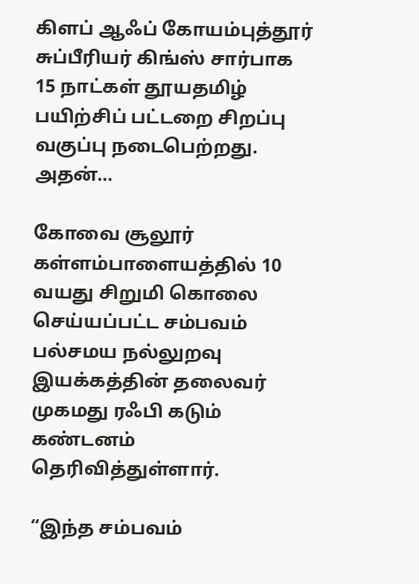கிளப் ஆஃப் கோயம்புத்தூர் சுப்பீரியர் கிங்ஸ் சார்பாக 15 நாட்கள் தூயதமிழ் பயிற்சிப் பட்டறை சிறப்பு வகுப்பு நடைபெற்றது. அதன்…

கோவை சூலூர் கள்ளம்பாளையத்தில் 10 வயது சிறுமி கொலை செய்யப்பட்ட சம்பவம் பல்சமய நல்லுறவு இயக்கத்தின் தலைவர் முகமது ரஃபி கடும் கண்டனம் தெரிவித்துள்ளார்.

“இந்த சம்பவம்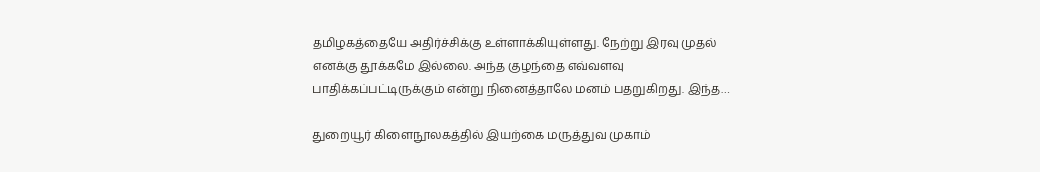தமிழகத்தையே அதிர்ச்சிக்கு உள்ளாக்கியுள்ளது. நேற்று இரவு முதல் எனக்கு தூக்கமே இல்லை. அந்த குழந்தை எவ்வளவு பாதிக்கப்பட்டிருக்கும் என்று நினைத்தாலே மனம் பதறுகிறது. இந்த…

துறையூர் கிளைநூலகத்தில் இயற்கை மருத்துவ முகாம்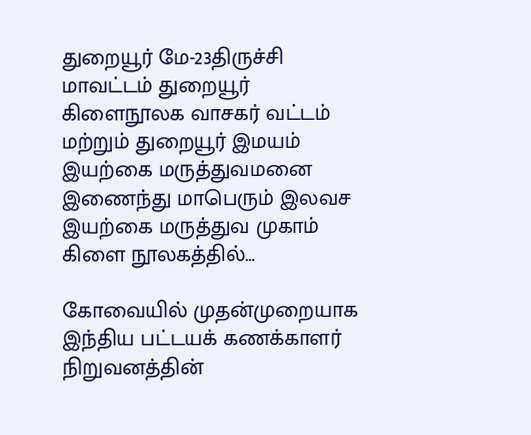துறையூர் மே-23திருச்சி மாவட்டம் துறையூர் கிளைநூலக வாசகர் வட்டம் மற்றும் துறையூர் இமயம் இயற்கை மருத்துவமனை இணைந்து மாபெரும் இலவச இயற்கை மருத்துவ முகாம் கிளை நூலகத்தில்…

கோவையில் முதன்முறையாக இந்திய பட்டயக் கணக்காளர் நிறுவனத்தின்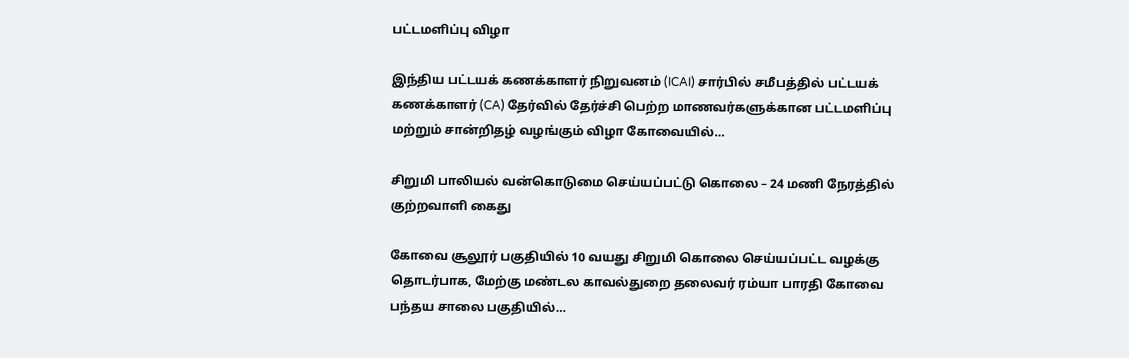பட்டமளிப்பு விழா

இந்திய பட்டயக் கணக்காளர் நிறுவனம் (ICAI) சார்பில் சமீபத்தில் பட்டயக் கணக்காளர் (CA) தேர்வில் தேர்ச்சி பெற்ற மாணவர்களுக்கான பட்டமளிப்பு மற்றும் சான்றிதழ் வழங்கும் விழா கோவையில்…

சிறுமி பாலியல் வன்கொடுமை செய்யப்பட்டு கொலை – 24 மணி நேரத்தில் குற்றவாளி கைது

கோவை சூலூர் பகுதியில் 10 வயது சிறுமி கொலை செய்யப்பட்ட வழக்கு தொடர்பாக, மேற்கு மண்டல காவல்துறை தலைவர் ரம்யா பாரதி கோவை பந்தய சாலை பகுதியில்…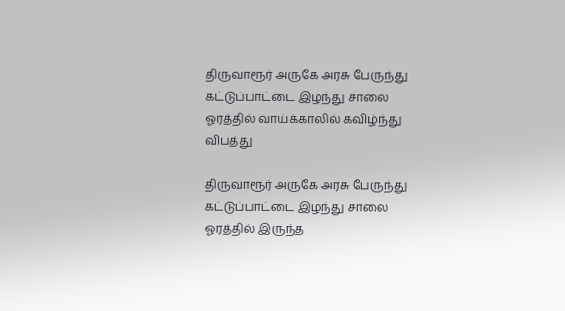திருவாரூர் அருகே அரசு பேருந்து கட்டுப்பாட்டை இழந்து சாலை ஓரத்தில் வாய்க்காலில் கவிழ்ந்து விபத்து

திருவாரூர் அருகே அரசு பேருந்து கட்டுப்பாட்டை இழந்து சாலை ஓரத்தில் இருந்த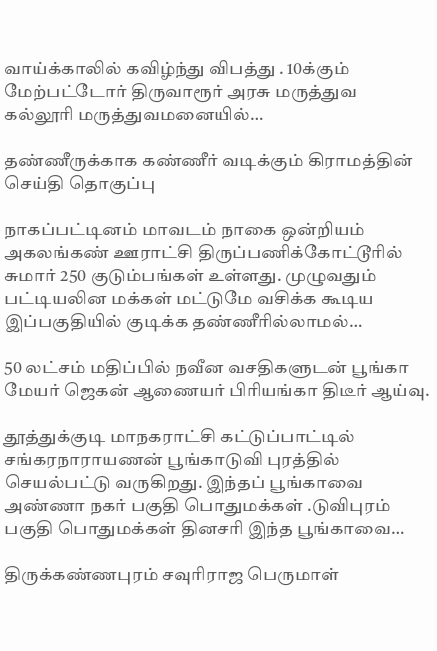வாய்க்காலில் கவிழ்ந்து விபத்து . 10க்கும் மேற்பட்டோர் திருவாரூர் அரசு மருத்துவ கல்லூரி மருத்துவமனையில்…

தண்ணீருக்காக கண்ணீர் வடிக்கும் கிராமத்தின் செய்தி தொகுப்பு

நாகப்பட்டினம் மாவடம் நாகை ஒன்றியம் அகலங்கண் ஊராட்சி திருப்பணிக்கோட்டூரில் சுமார் 250 குடும்பங்கள் உள்ளது. முழுவதும் பட்டியலின மக்கள் மட்டுமே வசிக்க கூடிய இப்பகுதியில் குடிக்க தண்ணீரில்லாமல்…

50 லட்சம் மதிப்பில் நவீன வசதிகளுடன் பூங்கா மேயர் ஜெகன் ஆணையர் பிரியங்கா திடீர் ஆய்வு.

தூத்துக்குடி மாநகராட்சி கட்டுப்பாட்டில் சங்கரநாராயணன் பூங்காடுவி புரத்தில் செயல்பட்டு வருகிறது. இந்தப் பூங்காவை அண்ணா நகர் பகுதி பொதுமக்கள் .டுவிபுரம் பகுதி பொதுமக்கள் தினசரி இந்த பூங்காவை…

திருக்கண்ணபுரம் சவுரிராஜ பெருமாள்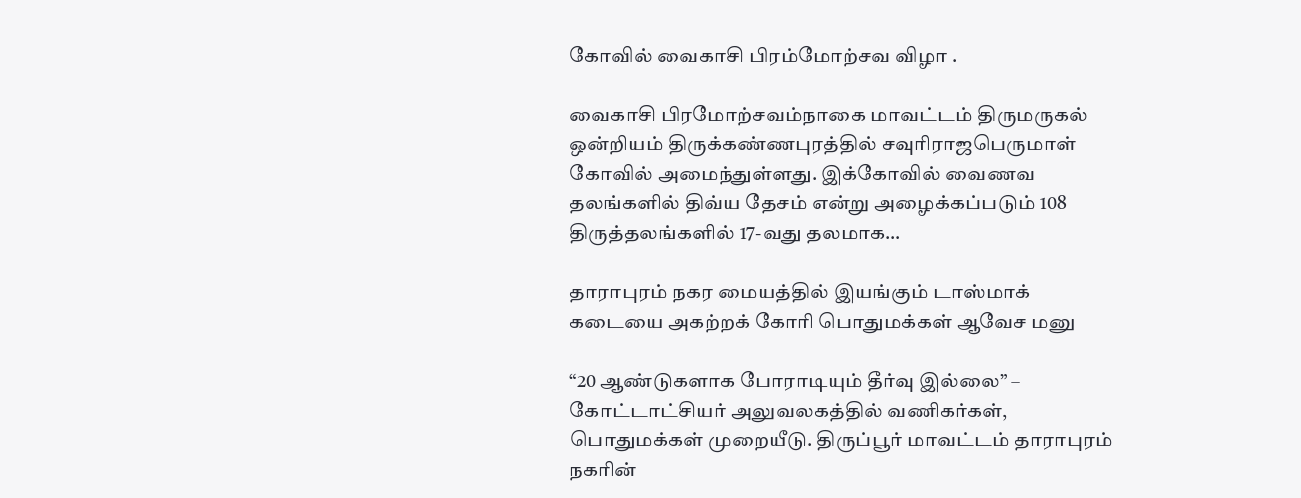கோவில் வைகாசி பிரம்மோற்சவ விழா .

வைகாசி பிரமோற்சவம்நாகை மாவட்டம் திருமருகல் ஒன்றியம் திருக்கண்ணபுரத்தில் சவுரிராஜபெருமாள் கோவில் அமைந்துள்ளது. இக்கோவில் வைணவ தலங்களில் திவ்ய தேசம் என்று அழைக்கப்படும் 108 திருத்தலங்களில் 17-வது தலமாக…

தாராபுரம் நகர மையத்தில் இயங்கும் டாஸ்மாக் கடையை அகற்றக் கோரி பொதுமக்கள் ஆவேச மனு

“20 ஆண்டுகளாக போராடியும் தீர்வு இல்லை” – கோட்டாட்சியர் அலுவலகத்தில் வணிகர்கள், பொதுமக்கள் முறையீடு. திருப்பூர் மாவட்டம் தாராபுரம் நகரின்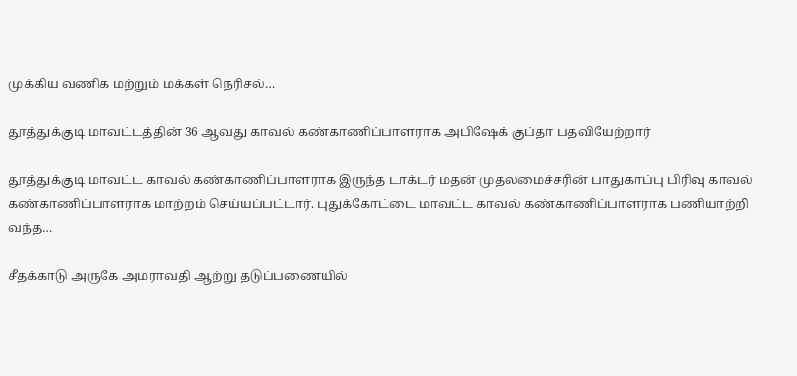முக்கிய வணிக மற்றும் மக்கள் நெரிசல்…

தூத்துக்குடி மாவட்டத்தின் 36 ஆவது காவல் கண்காணிப்பாளராக அபிஷேக் குப்தா பதவியேற்றார்

தூத்துக்குடி மாவட்ட காவல் கண்காணிப்பாளராக இருந்த டாக்டர் மதன் முதலமைச்சரின் பாதுகாப்பு பிரிவு காவல் கண்காணிப்பாளராக மாற்றம் செய்யப்பட்டார். புதுக்கோட்டை மாவட்ட காவல் கண்காணிப்பாளராக பணியாற்றி வந்த…

சீதக்காடு அருகே அமராவதி ஆற்று தடுப்பணையில்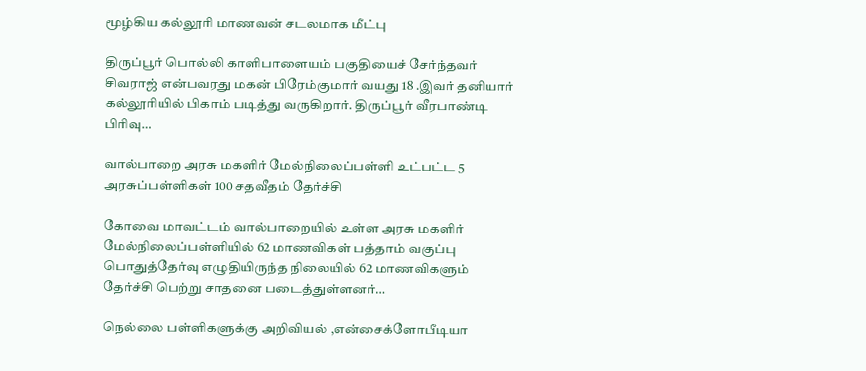மூழ்கிய கல்லூரி மாணவன் சடலமாக மீட்பு

திருப்பூர் பொல்லி காளிபாளையம் பகுதியைச் சேர்ந்தவர் சிவராஜ் என்பவரது மகன் பிரேம்குமார் வயது 18 .இவர் தனியார் கல்லூரியில் பிகாம் படித்து வருகிறார். திருப்பூர் வீரபாண்டி பிரிவு…

வால்பாறை அரசு மகளிர் மேல்நிலைப்பள்ளி உட்பட்ட 5 அரசுப்பள்ளிகள் 100 சதவீதம் தேர்ச்சி

கோவை மாவட்டம் வால்பாறையில் உள்ள அரசு மகளிர் மேல்நிலைப்பள்ளியில் 62 மாணவிகள் பத்தாம் வகுப்பு பொதுத்தேர்வு எழுதியிருந்த நிலையில் 62 மாணவிகளும் தேர்ச்சி பெற்று சாதனை படைத்துள்ளனர்…

நெல்லை பள்ளிகளுக்கு அறிவியல் ,என்சைக்ளோபீடியா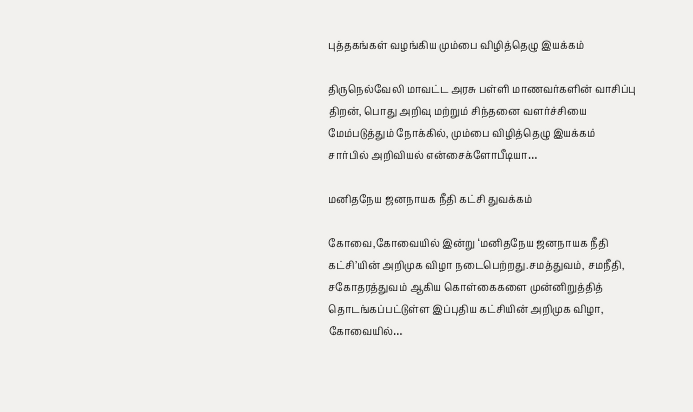புத்தகங்கள் வழங்கிய மும்பை விழித்தெழு இயக்கம்

திருநெல்வேலி மாவட்ட அரசு பள்ளி மாணவர்களின் வாசிப்பு திறன், பொது அறிவு மற்றும் சிந்தனை வளர்ச்சியை மேம்படுத்தும் நோக்கில், மும்பை விழித்தெழு இயக்கம் சார்பில் அறிவியல் என்சைக்ளோபீடியா…

மனிதநேய ஜனநாயக நீதி கட்சி துவக்கம்

கோவை,கோவையில் இன்று ‘மனிதநேய ஜனநாயக நீதி கட்சி’யின் அறிமுக விழா நடைபெற்றது.சமத்துவம், சமநீதி, சகோதரத்துவம் ஆகிய கொள்கைகளை முன்னிறுத்தித் தொடங்கப்பட்டுள்ள இப்புதிய கட்சியின் அறிமுக விழா, கோவையில்…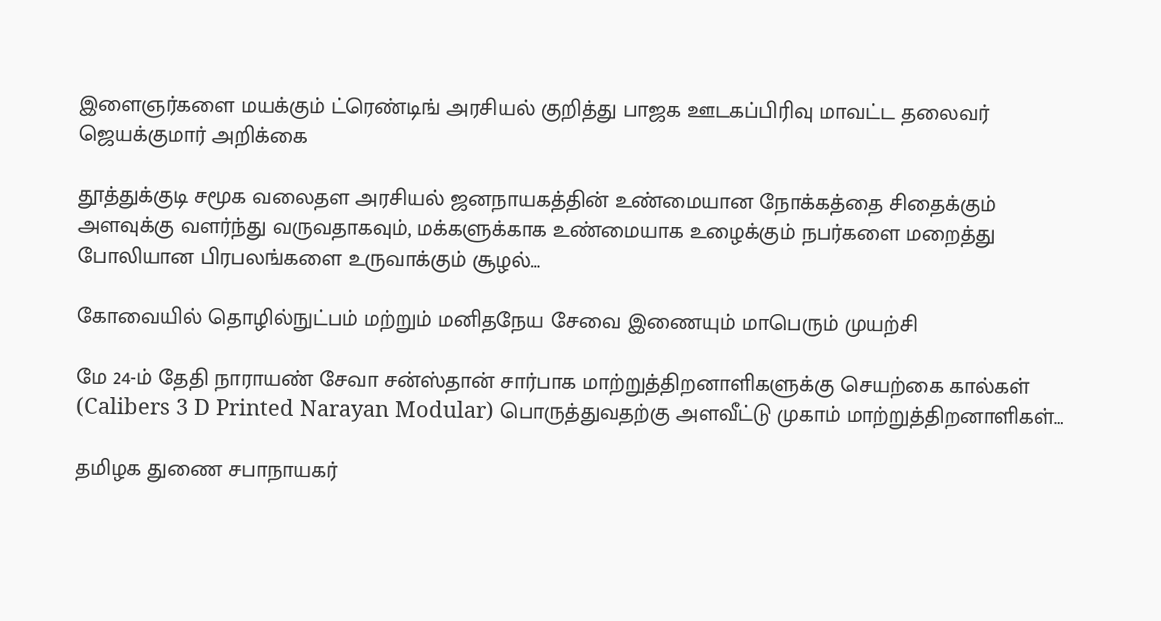இளைஞர்களை மயக்கும் ட்ரெண்டிங் அரசியல் குறித்து பாஜக ஊடகப்பிரிவு மாவட்ட தலைவர் ஜெயக்குமார் அறிக்கை

தூத்துக்குடி சமூக வலைதள அரசியல் ஜனநாயகத்தின் உண்மையான நோக்கத்தை சிதைக்கும் அளவுக்கு வளர்ந்து வருவதாகவும், மக்களுக்காக உண்மையாக உழைக்கும் நபர்களை மறைத்து போலியான பிரபலங்களை உருவாக்கும் சூழல்…

கோவையில் தொழில்நுட்பம் மற்றும் மனிதநேய சேவை இணையும் மாபெரும் முயற்சி

மே 24-ம் தேதி நாராயண் சேவா சன்ஸ்தான் சார்பாக மாற்றுத்திறனாளிகளுக்கு செயற்கை கால்கள் (Calibers 3 D Printed Narayan Modular) பொருத்துவதற்கு அளவீட்டு முகாம் மாற்றுத்திறனாளிகள்…

தமிழக துணை சபாநாயகர்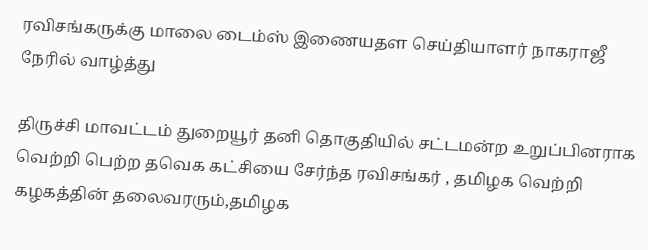ரவிசங்கருக்கு மாலை டைம்ஸ் இணையதள செய்தியாளர் நாகராஜீ நேரில் வாழ்த்து

திருச்சி மாவட்டம் துறையூர் தனி தொகுதியில் சட்டமன்ற உறுப்பினராக வெற்றி பெற்ற தவெக கட்சியை சேர்ந்த ரவிசங்கர் , தமிழக வெற்றி கழகத்தின் தலைவரரும்,தமிழக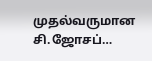முதல்வருமான சி.ஜோசப்…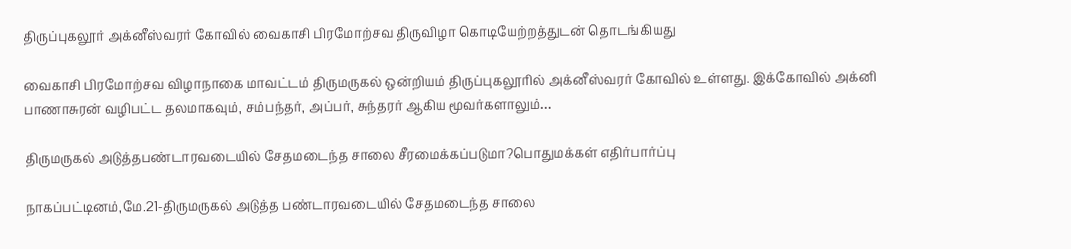திருப்புகலூர் அக்னீஸ்வரர் கோவில் வைகாசி பிரமோற்சவ திருவிழா கொடியேற்றத்துடன் தொடங்கியது

வைகாசி பிரமோற்சவ விழாநாகை மாவட்டம் திருமருகல் ஒன்றியம் திருப்புகலூரில் அக்னீஸ்வரர் கோவில் உள்ளது. இக்கோவில் அக்னி பாணாசுரன் வழிபட்ட தலமாகவும், சம்பந்தர், அப்பர், சுந்தரர் ஆகிய மூவர்களாலும்…

திருமருகல் அடுத்தபண்டாரவடையில் சேதமடைந்த சாலை சீரமைக்கப்படுமா?பொதுமக்கள் எதிர்பார்ப்பு

நாகப்பட்டினம்,மே.21-திருமருகல் அடுத்த பண்டாரவடையில் சேதமடைந்த சாலை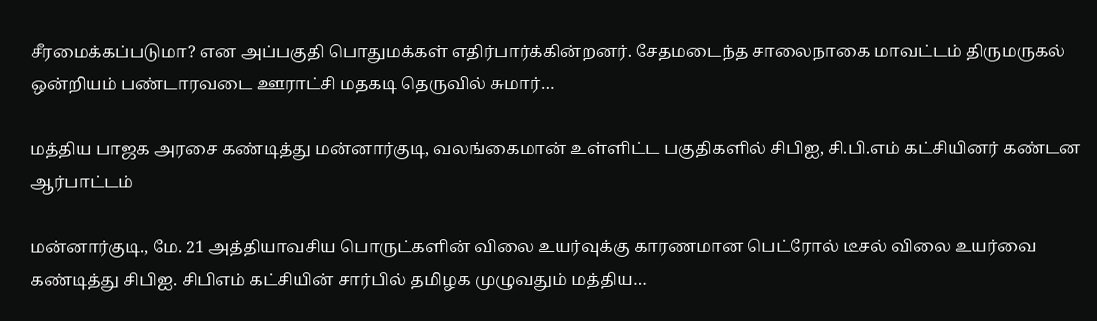சீரமைக்கப்படுமா? என அப்பகுதி பொதுமக்கள் எதிர்பார்க்கின்றனர். சேதமடைந்த சாலைநாகை மாவட்டம் திருமருகல் ஒன்றியம் பண்டாரவடை ஊராட்சி மதகடி தெருவில் சுமார்…

மத்திய பாஜக அரசை கண்டித்து மன்னார்குடி, வலங்கைமான் உள்ளிட்ட பகுதிகளில் சிபிஐ, சி.பி.எம் கட்சியினர் கண்டன ஆர்பாட்டம்

மன்னார்குடி., மே. 21 அத்தியாவசிய பொருட்களின் விலை உயர்வுக்கு காரணமான பெட்ரோல் டீசல் விலை உயர்வை கண்டித்து சிபிஐ. சிபிஎம் கட்சியின் சார்பில் தமிழக முழுவதும் மத்திய…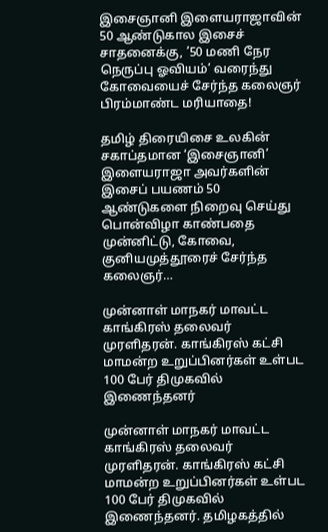இசைஞானி இளையராஜாவின் 50 ஆண்டுகால இசைச் சாதனைக்கு, ’50 மணி நேர நெருப்பு ஓவியம்’ வரைந்து கோவையைச் சேர்ந்த கலைஞர் பிரம்மாண்ட மரியாதை!

தமிழ் திரையிசை உலகின் சகாப்தமான ‘இசைஞானி’ இளையராஜா அவர்களின் இசைப் பயணம் 50 ஆண்டுகளை நிறைவு செய்து பொன்விழா காண்பதை முன்னிட்டு, கோவை, குனியமுத்தூரைச் சேர்ந்த கலைஞர்…

முன்னாள் மாநகர் மாவட்ட காங்கிரஸ் தலைவர் முரளிதரன். காங்கிரஸ் கட்சி மாமன்ற உறுப்பினர்கள் உள்பட 100 பேர் திமுகவில் இணைந்தனர்

முன்னாள் மாநகர் மாவட்ட காங்கிரஸ் தலைவர் முரளிதரன். காங்கிரஸ் கட்சி மாமன்ற உறுப்பினர்கள் உள்பட 100 பேர் திமுகவில் இணைந்தனர். தமிழகத்தில்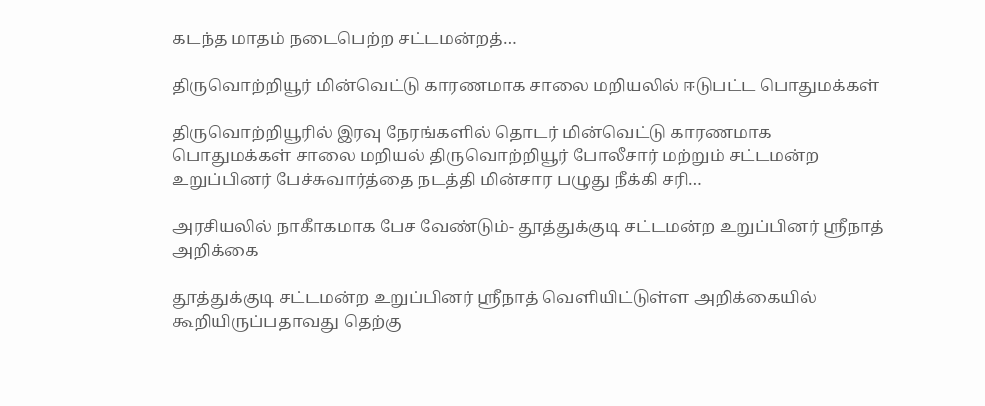கடந்த மாதம் நடைபெற்ற சட்டமன்றத்…

திருவொற்றியூர் மின்வெட்டு காரணமாக சாலை மறியலில் ஈடுபட்ட பொதுமக்கள்

திருவொற்றியூரில் இரவு நேரங்களில் தொடர் மின்வெட்டு காரணமாக பொதுமக்கள் சாலை மறியல் திருவொற்றியூர் போலீசார் மற்றும் சட்டமன்ற உறுப்பினர் பேச்சுவார்த்தை நடத்தி மின்சார பழுது நீக்கி சரி…

அரசியலில் நாகாீகமாக பேச வேண்டும்- தூத்துக்குடி சட்டமன்ற உறுப்பினர் ஸ்ரீநாத் அறிக்கை

தூத்துக்குடி சட்டமன்ற உறுப்பினர் ஸ்ரீநாத் வெளியிட்டுள்ள அறிக்கையில் கூறியிருப்பதாவது தெற்கு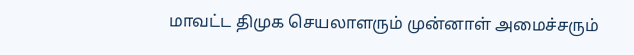மாவட்ட திமுக செயலாளரும் முன்னாள் அமைச்சரும்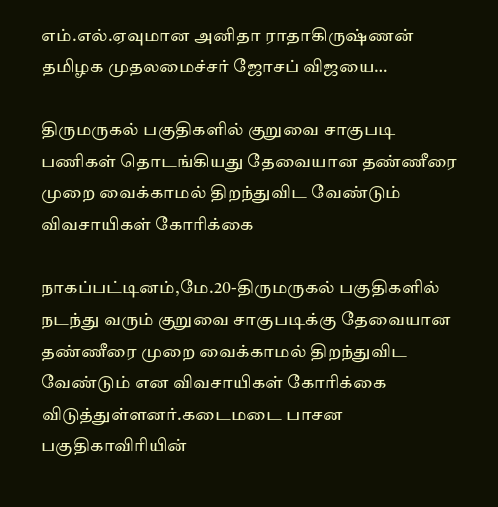எம்.எல்.ஏவுமான அனிதா ராதாகிருஷ்ணன் தமிழக முதலமைச்சர் ஜோசப் விஜயை…

திருமருகல் பகுதிகளில் குறுவை சாகுபடி பணிகள் தொடங்கியது தேவையான தண்ணீரை முறை வைக்காமல் திறந்துவிட வேண்டும் விவசாயிகள் கோரிக்கை

நாகப்பட்டினம்,மே.20-திருமருகல் பகுதிகளில் நடந்து வரும் குறுவை சாகுபடிக்கு தேவையான தண்ணீரை முறை வைக்காமல் திறந்துவிட வேண்டும் என விவசாயிகள் கோரிக்கை விடுத்துள்ளனர்.கடைமடை பாசன பகுதிகாவிரியின்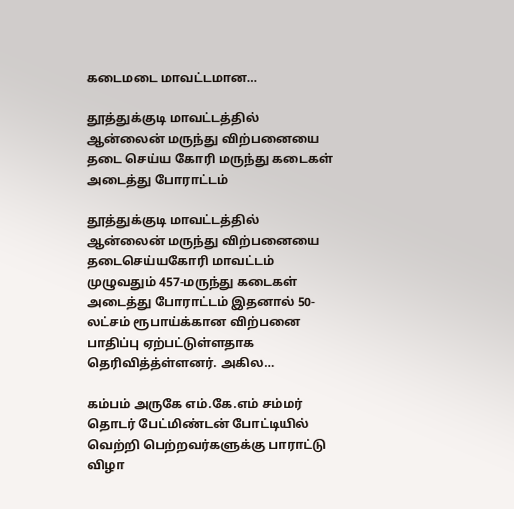கடைமடை மாவட்டமான…

தூத்துக்குடி மாவட்டத்தில் ஆன்லைன் மருந்து விற்பனையை தடை செய்ய கோரி மருந்து கடைகள் அடைத்து போராட்டம்

தூத்துக்குடி மாவட்டத்தில் ஆன்லைன் மருந்து விற்பனையை தடைசெய்யகோரி மாவட்டம் முழுவதும் 457-மருந்து கடைகள் அடைத்து போராட்டம் இதனால் 50-லட்சம் ரூபாய்க்கான விற்பனை பாதிப்பு ஏற்பட்டுள்ளதாக தெரிவித்த்ள்ளனர். அகில…

கம்பம் அருகே எம்.கே.எம் சம்மர் தொடர் பேட்மிண்டன் போட்டியில் வெற்றி பெற்றவர்களுக்கு பாராட்டு விழா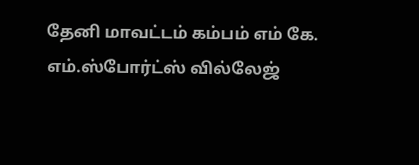தேனி மாவட்டம் கம்பம் எம் கே. எம்.ஸ்போர்ட்ஸ் வில்லேஜ்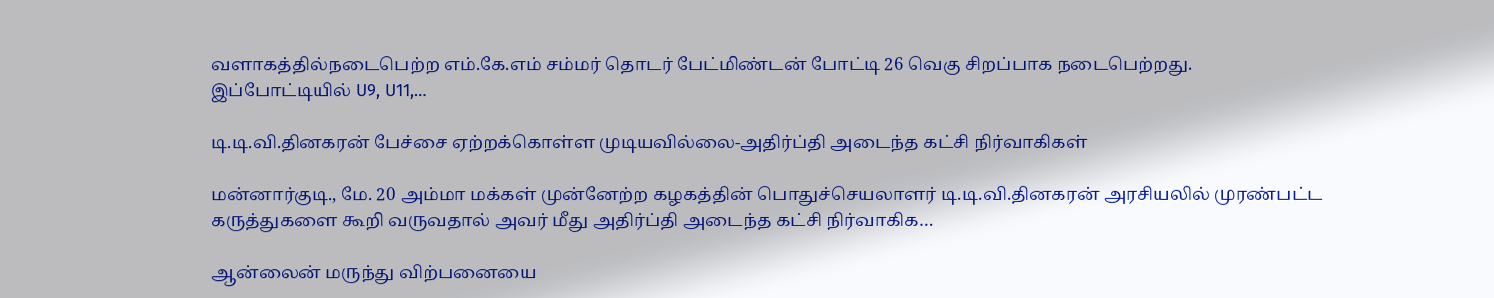வளாகத்தில்நடைபெற்ற எம்.கே.எம் சம்மர் தொடர் பேட்மிண்டன் போட்டி 26 வெகு சிறப்பாக நடைபெற்றது. இப்போட்டியில் U9, U11,…

டி.டி.வி.தினகரன் பேச்சை ஏற்றக்கொள்ள முடியவில்லை-அதிர்ப்தி அடைந்த கட்சி நிர்வாகிகள்

மன்னார்குடி., மே. 20 அம்மா மக்கள் முன்னேற்ற கழகத்தின் பொதுச்செயலாளர் டி.டி.வி.தினகரன் அரசியலில் முரண்பட்ட கருத்துகளை கூறி வருவதால் அவர் மீது அதிர்ப்தி அடைந்த கட்சி நிர்வாகிக…

ஆன்லைன் மருந்து விற்பனையை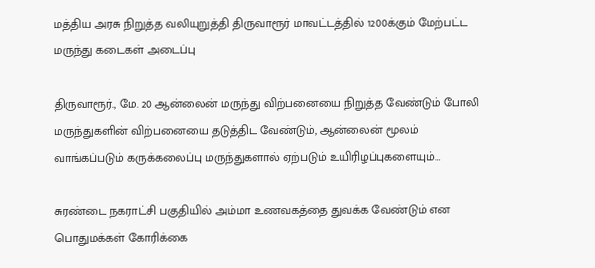மத்திய அரசு நிறுத்த வலியுறுத்தி திருவாரூர் மாவட்டத்தில் 1200க்கும் மேற்பட்ட மருந்து கடைகள் அடைப்பு

திருவாரூர்., மே. 20 ஆன்லைன் மருந்து விற்பனையை நிறுத்த வேண்டும் போலி மருந்துகளின் விற்பனையை தடுத்திட வேண்டும், ஆன்லைன் மூலம் வாங்கப்படும் கருக்கலைப்பு மருந்துகளால் ஏற்படும் உயிரிழப்புகளையும்…

சுரண்டை நகராட்சி பகுதியில் அம்மா உணவகத்தை துவக்க வேண்டும் என பொதுமக்கள் கோரிக்கை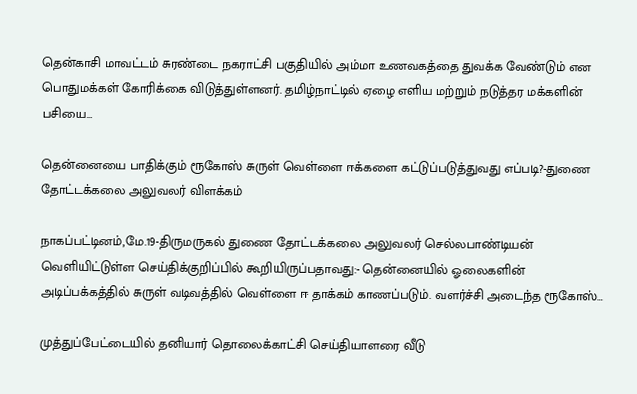தென்காசி மாவட்டம் சுரண்டை நகராட்சி பகுதியில் அம்மா உணவகத்தை துவக்க வேண்டும் என பொதுமக்கள் கோரிக்கை விடுத்துள்ளனர். தமிழ்நாட்டில் ஏழை எளிய மற்றும் நடுத்தர மக்களின் பசியை…

தென்னையை பாதிக்கும் ரூகோஸ் சுருள் வெள்ளை ஈக்களை கட்டுப்படுத்துவது எப்படி?-துணை தோட்டக்கலை அலுவலர் விளக்கம்

நாகப்பட்டினம்,மே.19-திருமருகல் துணை தோட்டக்கலை அலுவலர் செல்லபாண்டியன் வெளியிட்டுள்ள செய்திக்குறிப்பில் கூறியிருப்பதாவது:- தென்னையில் ஓலைகளின் அடிப்பக்கத்தில் சுருள் வடிவத்தில் வெள்ளை ஈ தாக்கம் காணப்படும். வளர்ச்சி அடைந்த ரூகோஸ்…

முத்துப்பேட்டையில் தனியார் தொலைக்காட்சி செய்தியாளரை வீடு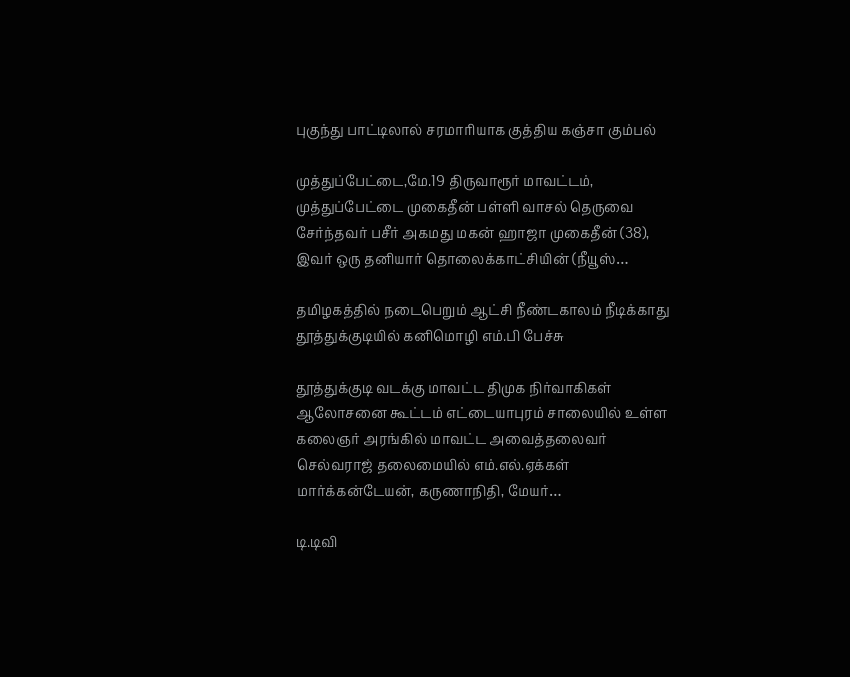புகுந்து பாட்டிலால் சரமாரியாக குத்திய கஞ்சா கும்பல்

முத்துப்பேட்டை,மே.19 திருவாரூர் மாவட்டம், முத்துப்பேட்டை முகைதீன் பள்ளி வாசல் தெருவை சேர்ந்தவர் பசீர் அகமது மகன் ஹாஜா முகைதீன் (38), இவர் ஒரு தனியார் தொலைக்காட்சியின் (நீயூஸ்…

தமிழகத்தில் நடைபெறும் ஆட்சி நீண்டகாலம் நீடிக்காது தூத்துக்குடியில் கனிமொழி எம்.பி பேச்சு

தூத்துக்குடி வடக்கு மாவட்ட திமுக நிர்வாகிகள் ஆலோசனை கூட்டம் எட்டையாபுரம் சாலையில் உள்ள கலைஞர் அரங்கில் மாவட்ட அவைத்தலைவர் செல்வராஜ் தலைமையில் எம்.எல்.ஏக்கள் மார்க்கன்டேயன், கருணாநிதி, மேயர்…

டி.டிவி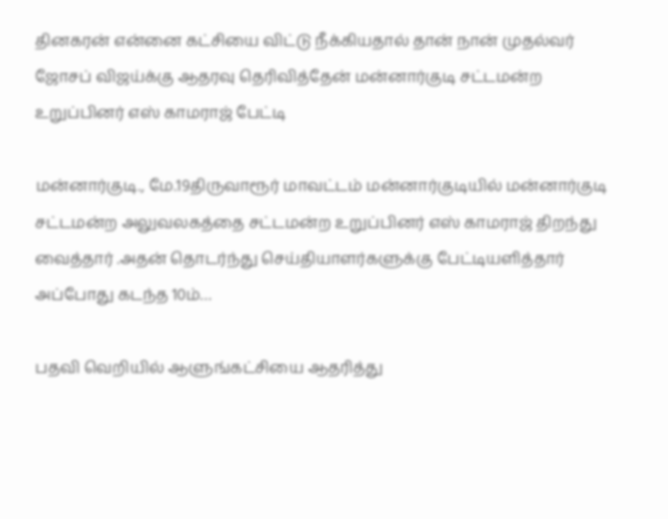தினகரன் என்னை கட்சியை விட்டு நீக்கியதால் தான் நான் முதல்வர் ஜோசப் விஜய்க்கு ஆதரவு தெரிவித்தேன் மன்னார்குடி சட்டமன்ற உறுப்பினர் எஸ் காமராஜ் பேட்டி

மன்னார்குடி., மே.19திருவாரூர் மாவட்டம் மன்னார்குடியில் மன்னார்குடி சட்டமன்ற அலுவலகத்தை சட்டமன்ற உறுப்பினர் எஸ் காமராஜ் திறந்து வைத்தார் .அதன் தொடர்ந்து செய்தியாளர்களுக்கு பேட்டியளித்தார் அப்போது கடந்த 10ம்…

பதவி வெறியில் ஆளுங்கட்சியை ஆதரித்து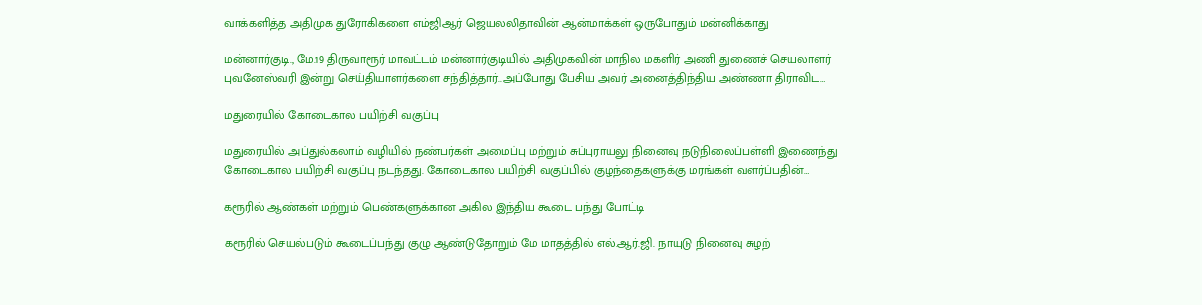வாக்களித்த அதிமுக துரோகிகளை எம்ஜிஆர் ஜெயலலிதாவின் ஆன்மாக்கள் ஒருபோதும் மன்னிக்காது

மன்னார்குடி., மே.19 திருவாரூர் மாவட்டம் மன்னார்குடியில் அதிமுகவின் மாநில மகளிர் அணி துணைச் செயலாளர் புவனேஸ்வரி இன்று செய்தியாளர்களை சந்தித்தார்..அப்போது பேசிய அவர் அனைத்திந்திய அண்ணா திராவிட…

மதுரையில் கோடைகால பயிற்சி வகுப்பு

மதுரையில் அப்துல்கலாம் வழியில் நண்பர்கள் அமைப்பு மற்றும் சுப்புராயலு நினைவு நடுநிலைப்பள்ளி இணைந்து கோடைகால பயிற்சி வகுப்பு நடந்தது. கோடைகால பயிற்சி வகுப்பில் குழந்தைகளுக்கு மரங்கள் வளர்ப்பதின்…

கரூரில் ஆண்கள் மற்றும் பெண்களுக்கான அகில இந்திய கூடை பந்து போட்டி

கரூரில் செயல்படும் கூடைப்பந்து குழு ஆண்டுதோறும் மே மாதத்தில் எல்.ஆர்.ஜி. நாயுடு நினைவு சுழற்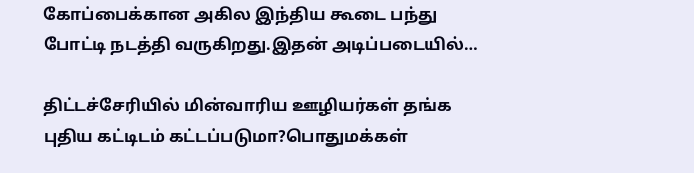கோப்பைக்கான அகில இந்திய கூடை பந்து போட்டி நடத்தி வருகிறது.இதன் அடிப்படையில்…

திட்டச்சேரியில் மின்வாரிய ஊழியர்கள் தங்க புதிய கட்டிடம் கட்டப்படுமா?பொதுமக்கள்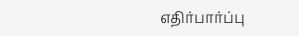எதிர்பார்ப்பு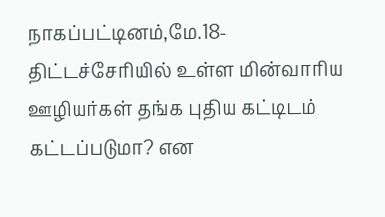நாகப்பட்டினம்,மே.18-திட்டச்சேரியில் உள்ள மின்வாரிய ஊழியர்கள் தங்க புதிய கட்டிடம் கட்டப்படுமா? என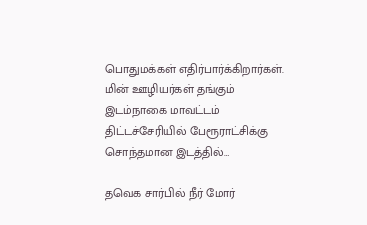பொதுமக்கள் எதிர்பார்க்கிறார்கள். மின் ஊழியர்கள் தங்கும் இடம்நாகை மாவட்டம் திட்டச்சேரியில் பேரூராட்சிக்கு சொந்தமான இடத்தில்…

தவெக சார்பில் நீர் மோர்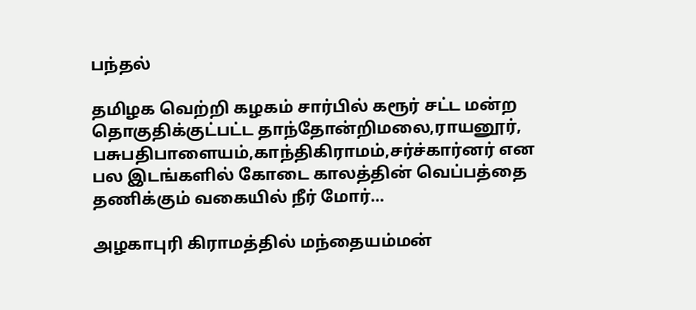பந்தல்

தமிழக வெற்றி கழகம் சார்பில் கரூர் சட்ட மன்ற தொகுதிக்குட்பட்ட தாந்தோன்றிமலை,ராயனூர், பசுபதிபாளையம்,காந்திகிராமம்,சர்ச்கார்னர் என பல இடங்களில் கோடை காலத்தின் வெப்பத்தை தணிக்கும் வகையில் நீர் மோர்…

அழகாபுரி கிராமத்தில் மந்தையம்மன்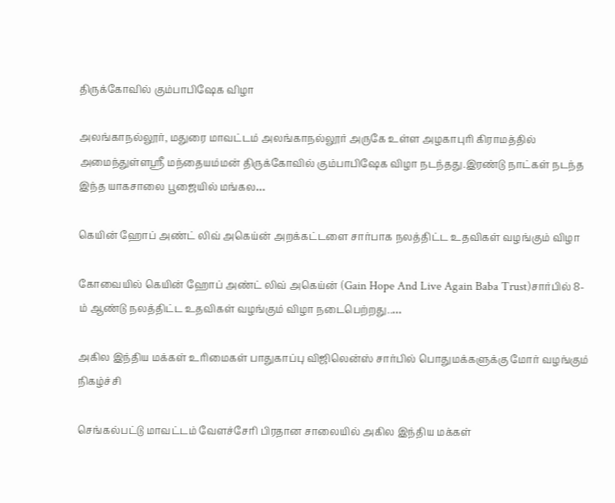திருக்கோவில் கும்பாபிஷேக விழா

அலங்காநல்லூர், மதுரை மாவட்டம் அலங்காநல்லூர் அருகே உள்ள அழகாபுரி கிராமத்தில் அமைந்துள்ளஸ்ரீ மந்தையம்மன் திருக்கோவில் கும்பாபிஷேக விழா நடந்தது.இரண்டு நாட்கள் நடந்த இந்த யாகசாலை பூஜையில் மங்கல…

கெயின் ஹோப் அண்ட் லிவ் அகெய்ன் அறக்கட்டளை சார்பாக நலத்திட்ட உதவிகள் வழங்கும் விழா

கோவையில் கெயின் ஹோப் அண்ட் லிவ் அகெய்ன் (Gain Hope And Live Again Baba Trust)சார்பில் 8-ம் ஆண்டு நலத்திட்ட உதவிகள் வழங்கும் விழா நடைபெற்றது..…

அகில இந்திய மக்கள் உரிமைகள் பாதுகாப்பு விஜிலென்ஸ் சார்பில் பொதுமக்களுக்கு மோர் வழங்கும் நிகழ்ச்சி

செங்கல்பட்டு மாவட்டம் வேளச்சேரி பிரதான சாலையில் அகில இந்திய மக்கள்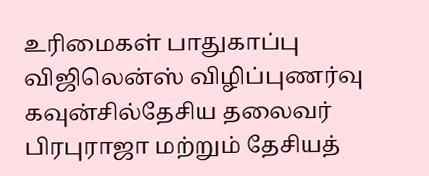உரிமைகள் பாதுகாப்பு விஜிலென்ஸ் விழிப்புணர்வு கவுன்சில்தேசிய தலைவர் பிரபுராஜா மற்றும் தேசியத்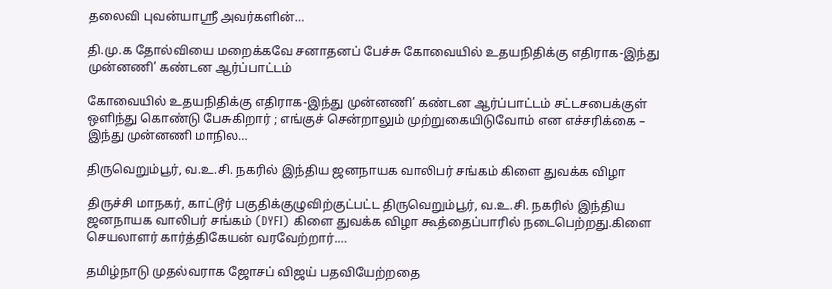தலைவி புவன்யாஸ்ரீ அவர்களின்…

தி.மு.க தோல்வியை மறைக்கவே சனாதனப் பேச்சு கோவையில் உதயநிதிக்கு எதிராக-இந்து முன்னணி’ கண்டன ஆர்ப்பாட்டம்

கோவையில் உதயநிதிக்கு எதிராக-இந்து முன்னணி’ கண்டன ஆர்ப்பாட்டம் சட்டசபைக்குள் ஒளிந்து கொண்டு பேசுகிறார் ; எங்குச் சென்றாலும் முற்றுகையிடுவோம் என எச்சரிக்கை – இந்து முன்னணி மாநில…

திருவெறும்பூர், வ.உ.சி. நகரில் இந்திய ஜனநாயக வாலிபர் சங்கம் கிளை துவக்க விழா

திருச்சி மாநகர், காட்டூர் பகுதிக்குழுவிற்குட்பட்ட திருவெறும்பூர், வ.உ.சி. நகரில் இந்திய ஜனநாயக வாலிபர் சங்கம் (DYFI) கிளை துவக்க விழா கூத்தைப்பாரில் நடைபெற்றது.கிளை செயலாளர் கார்த்திகேயன் வரவேற்றார்.…

தமிழ்நாடு முதல்வராக ஜோசப் விஜய் பதவியேற்றதை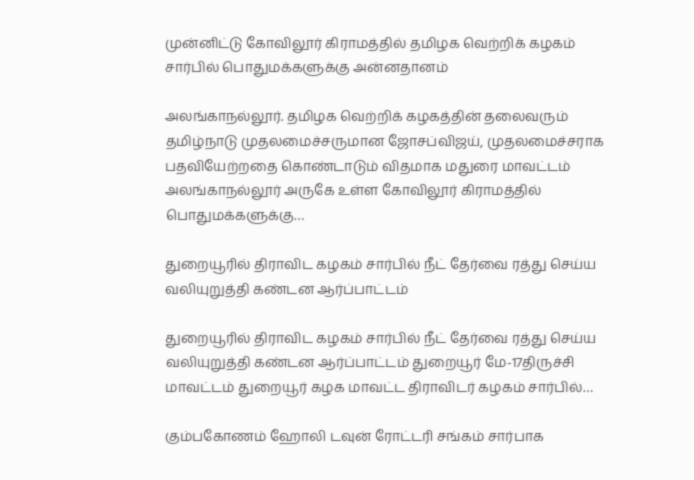முன்னிட்டு கோவிலூர் கிராமத்தில் தமிழக வெற்றிக் கழகம் சார்பில் பொதுமக்களுக்கு அன்னதானம்

அலங்காநல்லூர். தமிழக வெற்றிக் கழகத்தின் தலைவரும் தமிழ்நாடு முதலமைச்சருமான ஜோசப்விஜய், முதலமைச்சராக பதவியேற்றதை கொண்டாடும் விதமாக மதுரை மாவட்டம் அலங்காநல்லூர் அருகே உள்ள கோவிலூர் கிராமத்தில் பொதுமக்களுக்கு…

துறையூரில் திராவிட கழகம் சார்பில் நீட் தேர்வை ரத்து செய்ய வலியுறுத்தி கண்டன ஆர்ப்பாட்டம்

துறையூரில் திராவிட கழகம் சார்பில் நீட் தேர்வை ரத்து செய்ய வலியுறுத்தி கண்டன ஆர்ப்பாட்டம் துறையூர் மே-17திருச்சி மாவட்டம் துறையூர் கழக மாவட்ட திராவிடர் கழகம் சார்பில்…

கும்பகோணம் ஹோலி டவுன் ரோட்டரி சங்கம் சார்பாக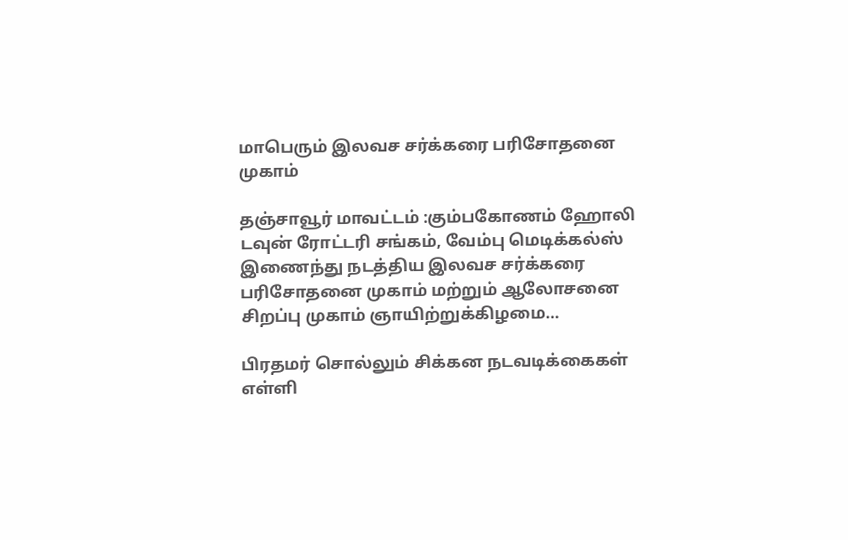மாபெரும் இலவச சர்க்கரை பரிசோதனை முகாம்

தஞ்சாவூர் மாவட்டம் :கும்பகோணம் ஹோலி டவுன் ரோட்டரி சங்கம், வேம்பு மெடிக்கல்ஸ் இணைந்து நடத்திய இலவச சர்க்கரை பரிசோதனை முகாம் மற்றும் ஆலோசனை சிறப்பு முகாம் ஞாயிற்றுக்கிழமை…

பிரதமர் சொல்லும் சிக்கன நடவடிக்கைகள் எள்ளி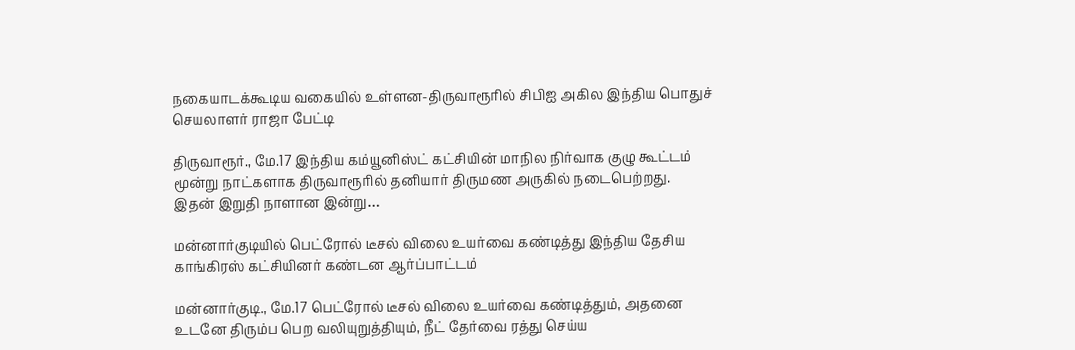நகையாடக்கூடிய வகையில் உள்ளன-திருவாரூரில் சிபிஐ அகில இந்திய பொதுச் செயலாளர் ராஜா பேட்டி

திருவாரூர்., மே.17 இந்திய கம்யூனிஸ்ட் கட்சியின் மாநில நிர்வாக குழு கூட்டம் மூன்று நாட்களாக திருவாரூரில் தனியார் திருமண அருகில் நடைபெற்றது. இதன் இறுதி நாளான இன்று…

மன்னார்குடியில் பெட்ரோல் டீசல் விலை உயர்வை கண்டித்து இந்திய தேசிய காங்கிரஸ் கட்சியினர் கண்டன ஆர்ப்பாட்டம்

மன்னார்குடி., மே.17 பெட்ரோல் டீசல் விலை உயர்வை கண்டித்தும், அதனை உடனே திரும்ப பெற வலியுறுத்தியும், நீட் தேர்வை ரத்து செய்ய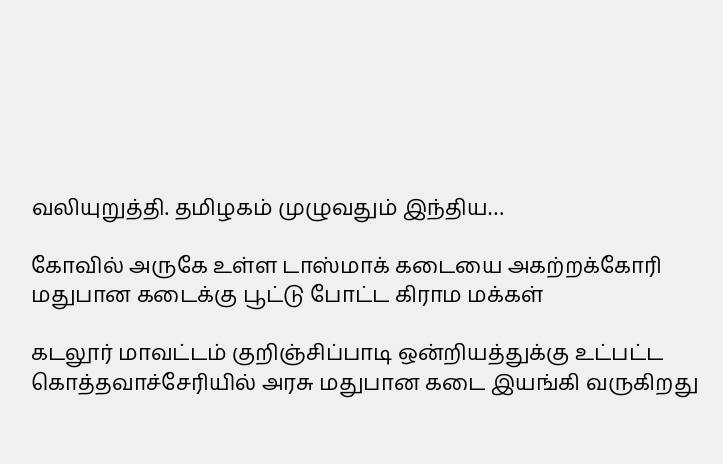வலியுறுத்தி. தமிழகம் முழுவதும் இந்திய…

கோவில் அருகே உள்ள டாஸ்மாக் கடையை அகற்றக்கோரி மதுபான கடைக்கு பூட்டு போட்ட கிராம மக்கள்

கடலூர் மாவட்டம் குறிஞ்சிப்பாடி ஒன்றியத்துக்கு உட்பட்ட கொத்தவாச்சேரியில் அரசு மதுபான கடை இயங்கி வருகிறது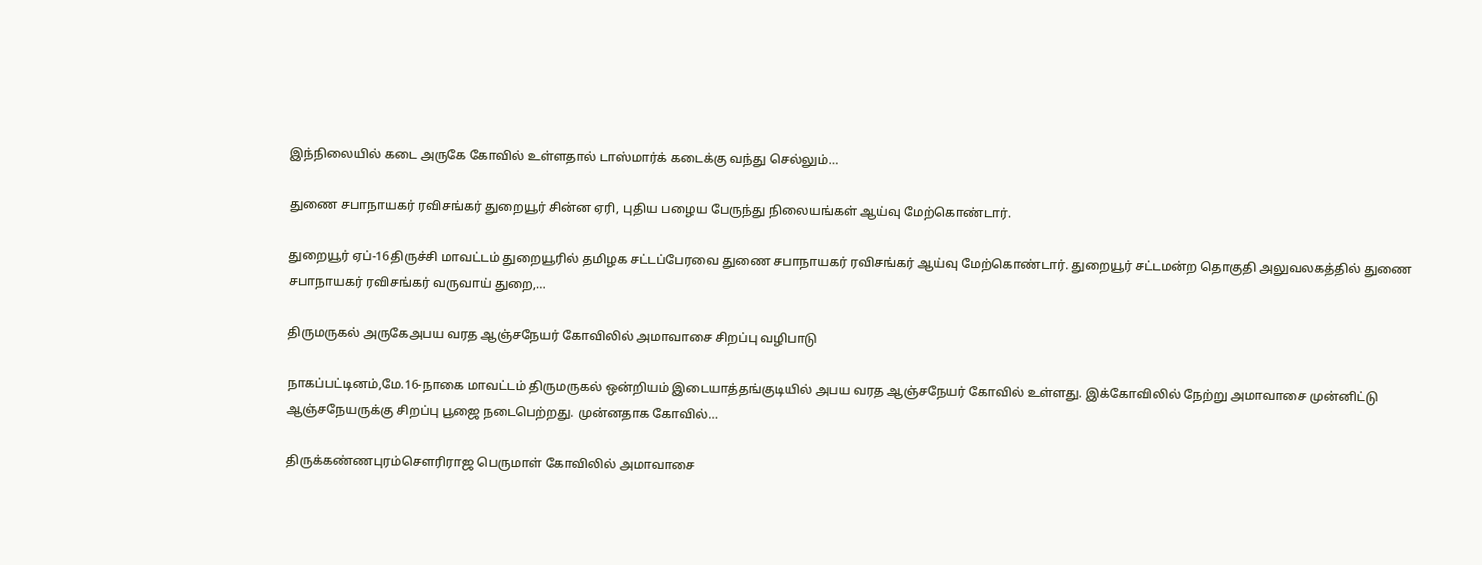இந்நிலையில் கடை அருகே கோவில் உள்ளதால் டாஸ்மார்க் கடைக்கு வந்து செல்லும்…

துணை சபாநாயகர் ரவிசங்கர் துறையூர் சின்ன ஏரி, புதிய பழைய பேருந்து நிலையங்கள் ஆய்வு மேற்கொண்டார்.

துறையூர் ஏப்-16திருச்சி மாவட்டம் துறையூரில் தமிழக சட்டப்பேரவை துணை சபாநாயகர் ரவிசங்கர் ஆய்வு மேற்கொண்டார். துறையூர் சட்டமன்ற தொகுதி அலுவலகத்தில் துணை சபாநாயகர் ரவிசங்கர் வருவாய் துறை,…

திருமருகல் அருகேஅபய வரத ஆஞ்சநேயர் கோவிலில் அமாவாசை சிறப்பு வழிபாடு

நாகப்பட்டினம்,மே.16-நாகை மாவட்டம் திருமருகல் ஒன்றியம் இடையாத்தங்குடியில் அபய வரத ஆஞ்சநேயர் கோவில் உள்ளது. இக்கோவிலில் நேற்று அமாவாசை முன்னிட்டு ஆஞ்சநேயருக்கு சிறப்பு பூஜை நடைபெற்றது. முன்னதாக கோவில்…

திருக்கண்ணபுரம்சௌரிராஜ பெருமாள் கோவிலில் அமாவாசை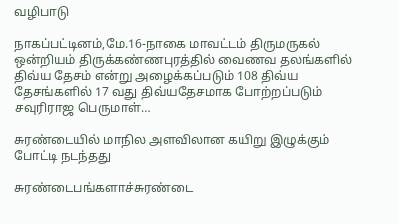வழிபாடு

நாகப்பட்டினம்,மே.16-நாகை மாவட்டம் திருமருகல் ஒன்றியம் திருக்கண்ணபுரத்தில் வைணவ தலங்களில் திவ்ய தேசம் என்று அழைக்கப்படும் 108 திவ்ய தேசங்களில் 17 வது திவ்யதேசமாக போற்றப்படும் சவுரிராஜ பெருமாள்…

சுரண்டையில் மாநில அளவிலான கயிறு இழுக்கும் போட்டி நடந்தது

சுரண்டைபங்களாச்சுரண்டை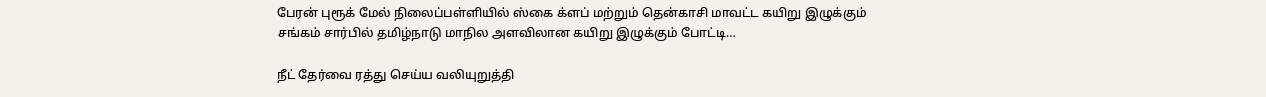பேரன் புரூக் மேல் நிலைப்பள்ளியில் ஸ்கை க்ளப் மற்றும் தென்காசி மாவட்ட கயிறு இழுக்கும் சங்கம் சார்பில் தமிழ்நாடு மாநில அளவிலான கயிறு இழுக்கும் போட்டி…

நீட் தேர்வை ரத்து செய்ய வலியுறுத்தி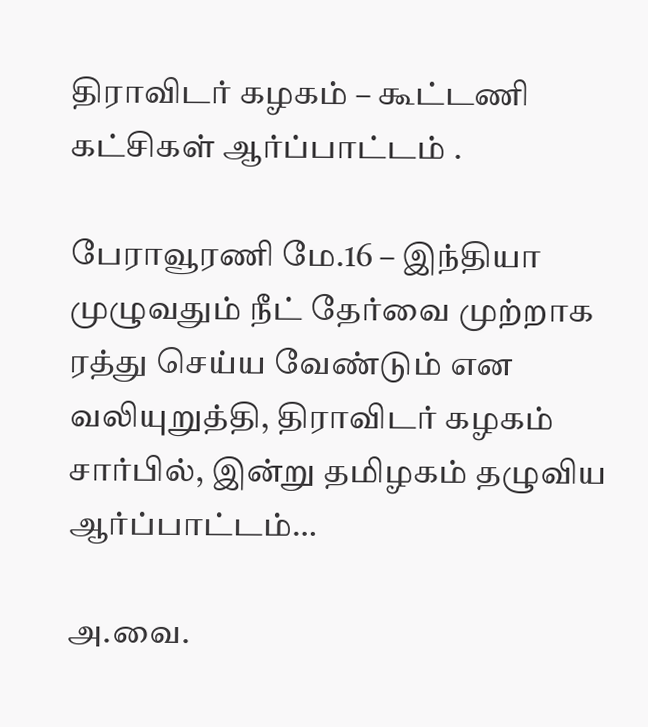திராவிடர் கழகம் – கூட்டணி கட்சிகள் ஆர்ப்பாட்டம் .

பேராவூரணி மே.16 – இந்தியா முழுவதும் நீட் தேர்வை முற்றாக ரத்து செய்ய வேண்டும் என வலியுறுத்தி, திராவிடர் கழகம் சார்பில், இன்று தமிழகம் தழுவிய ஆர்ப்பாட்டம்…

அ.வை.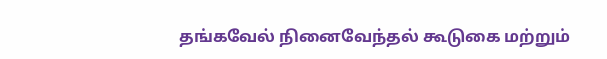தங்கவேல் நினைவேந்தல் கூடுகை மற்றும்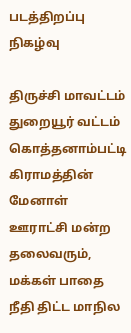படத்திறப்பு நிகழ்வு

திருச்சி மாவட்டம் துறையூர் வட்டம் கொத்தனாம்பட்டி கிராமத்தின் மேனாள் ஊராட்சி மன்ற தலைவரும், மக்கள் பாதை நீதி திட்ட மாநில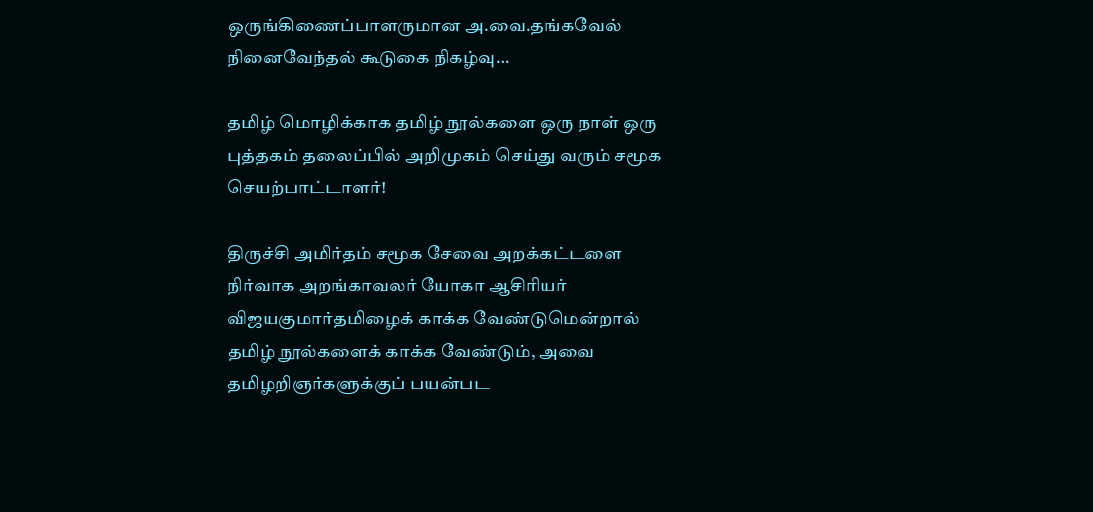ஒருங்கிணைப்பாளருமான அ.வை.தங்கவேல் நினைவேந்தல் கூடுகை நிகழ்வு…

தமிழ் மொழிக்காக தமிழ் நூல்களை ஒரு நாள் ஒரு புத்தகம் தலைப்பில் அறிமுகம் செய்து வரும் சமூக செயற்பாட்டாளர்!

திருச்சி அமிர்தம் சமூக சேவை அறக்கட்டளை நிர்வாக அறங்காவலர் யோகா ஆசிரியர் விஜயகுமார்தமிழைக் காக்க வேண்டுமென்றால் தமிழ் நூல்களைக் காக்க வேண்டும், அவை தமிழறிஞர்களுக்குப் பயன்பட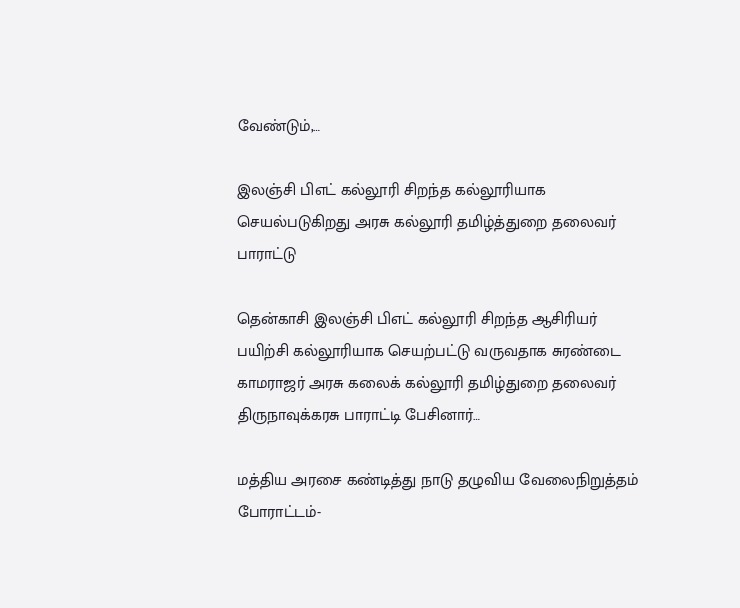வேண்டும்,…

இலஞ்சி பிஎட் கல்லூரி சிறந்த கல்லூரியாக செயல்படுகிறது அரசு கல்லூரி தமிழ்த்துறை தலைவர் பாராட்டு

தென்காசி இலஞ்சி பிஎட் கல்லூரி சிறந்த ஆசிரியர் பயிற்சி கல்லூரியாக செயற்பட்டு வருவதாக சுரண்டை காமராஜர் அரசு கலைக் கல்லூரி தமிழ்துறை தலைவர் திருநாவுக்கரசு பாராட்டி பேசினார்…

மத்திய அரசை கண்டித்து நாடு தழுவிய வேலைநிறுத்தம் போராட்டம்-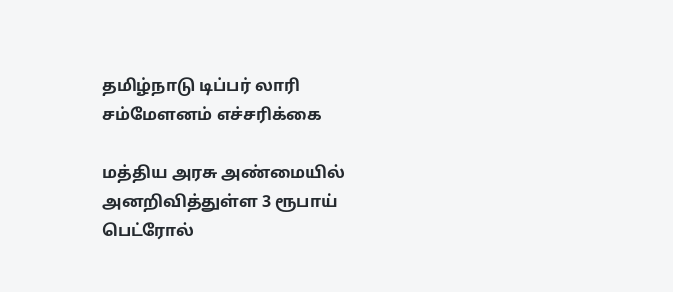தமிழ்நாடு டிப்பர் லாரி சம்மேளனம் எச்சரிக்கை

மத்திய அரசு அண்மையில் அனறிவித்துள்ள 3 ரூபாய் பெட்ரோல்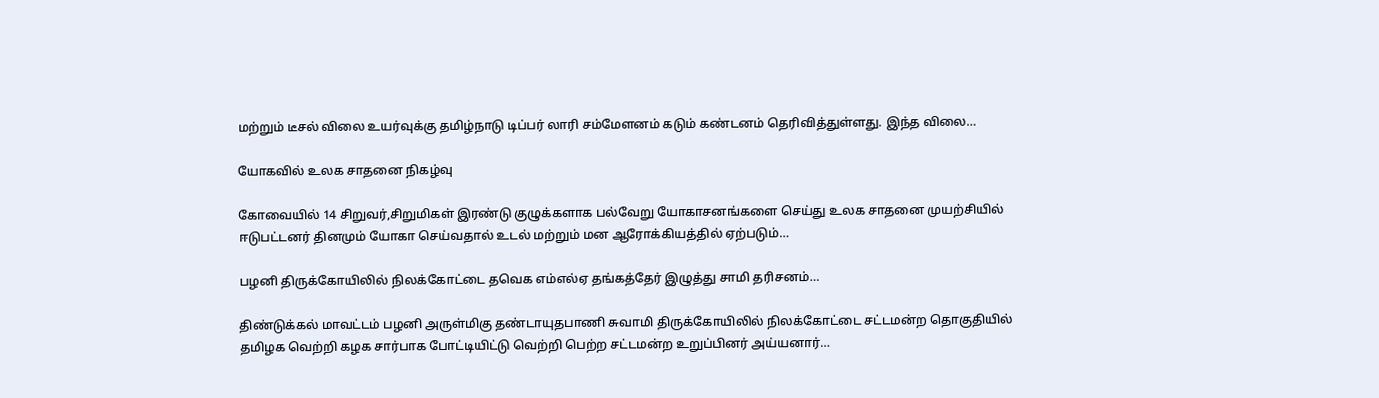மற்றும் டீசல் விலை உயர்வுக்கு தமிழ்நாடு டிப்பர் லாரி சம்மேளனம் கடும் கண்டனம் தெரிவித்துள்ளது. இந்த விலை…

யோகவில் உலக சாதனை நிகழ்வு

கோவையில் 14 சிறுவர்,சிறுமிகள் இரண்டு குழுக்களாக பல்வேறு யோகாசனங்களை செய்து உலக சாதனை முயற்சியில் ஈடுபட்டனர் தினமும் யோகா செய்வதால் உடல் மற்றும் மன ஆரோக்கியத்தில் ஏற்படும்…

பழனி திருக்கோயிலில் நிலக்கோட்டை தவெக எம்எல்ஏ தங்கத்தேர் இழுத்து சாமி தரிசனம்…

திண்டுக்கல் மாவட்டம் பழனி அருள்மிகு தண்டாயுதபாணி சுவாமி திருக்கோயிலில் நிலக்கோட்டை சட்டமன்ற தொகுதியில் தமிழக வெற்றி கழக சார்பாக போட்டியிட்டு வெற்றி பெற்ற சட்டமன்ற உறுப்பினர் அய்யனார்…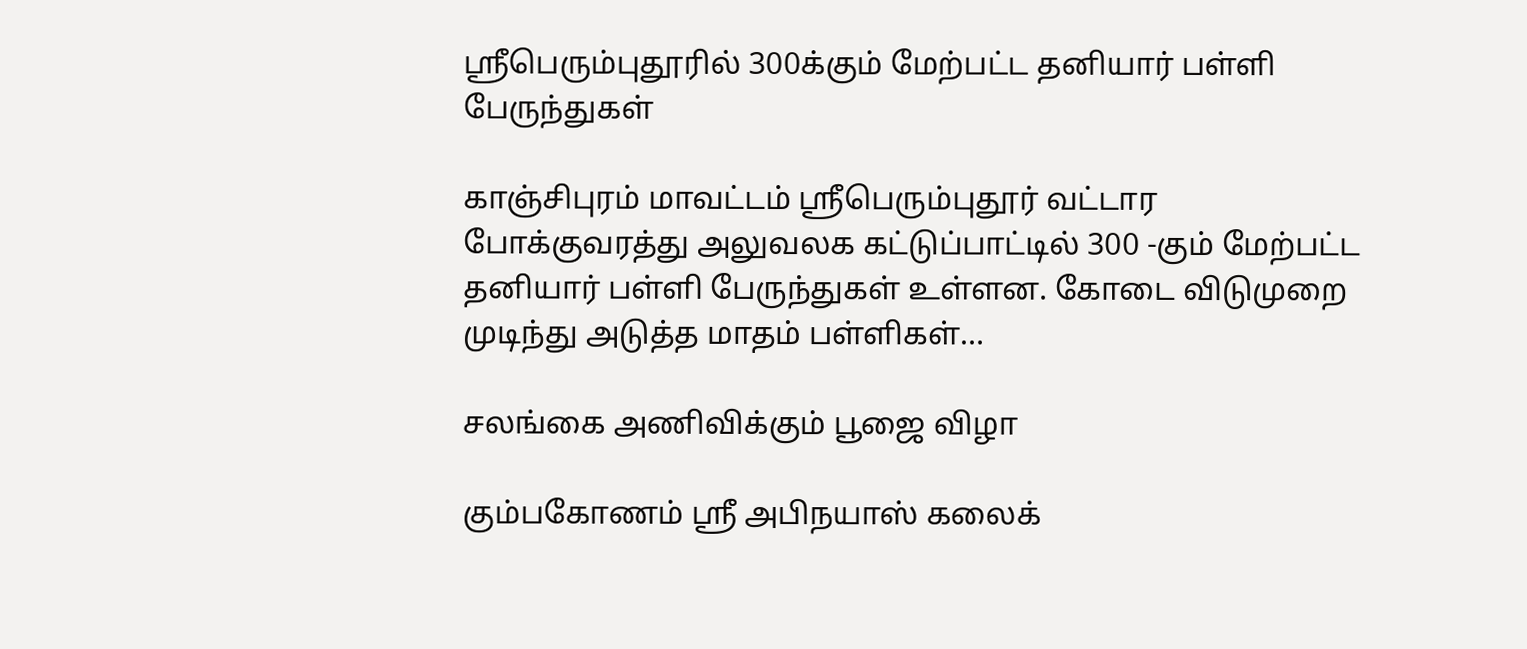ஸ்ரீபெரும்புதூரில் 300க்கும் மேற்பட்ட தனியார் பள்ளி பேருந்துகள்

காஞ்சிபுரம் மாவட்டம் ஸ்ரீபெரும்புதூர் வட்டார போக்குவரத்து அலுவலக கட்டுப்பாட்டில் 300 -கும் மேற்பட்ட தனியார் பள்ளி பேருந்துகள் உள்ளன. கோடை விடுமுறை முடிந்து அடுத்த மாதம் பள்ளிகள்…

சலங்கை அணிவிக்கும் பூஜை விழா

கும்பகோணம் ஸ்ரீ அபிநயாஸ் கலைக்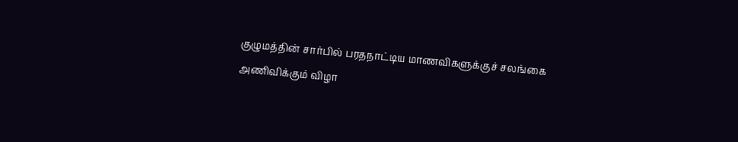குழுமத்தின் சார்பில் பரதநாட்டிய மாணவிகளுக்குச் சலங்கை அணிவிக்கும் விழா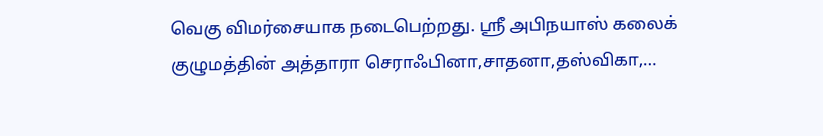வெகு விமர்சையாக நடைபெற்றது. ஸ்ரீ அபிநயாஸ் கலைக் குழுமத்தின் அத்தாரா செராஃபினா,சாதனா,தஸ்விகா,…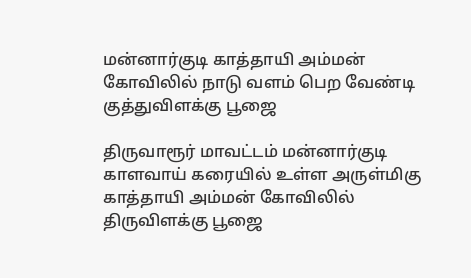மன்னார்குடி காத்தாயி அம்மன் கோவிலில் நாடு வளம் பெற வேண்டி குத்துவிளக்கு பூஜை

திருவாரூர் மாவட்டம் மன்னார்குடி காளவாய் கரையில் உள்ள அருள்மிகு காத்தாயி அம்மன் கோவிலில் திருவிளக்கு பூஜை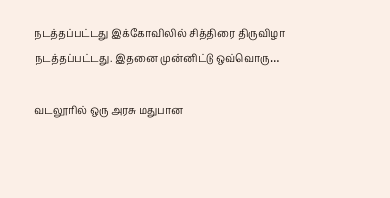நடத்தப்பட்டது இக்கோவிலில் சித்திரை திருவிழா நடத்தப்பட்டது. இதனை முன்னிட்டு ஒவ்வொரு…

வடலூரில் ஒரு அரசு மதுபான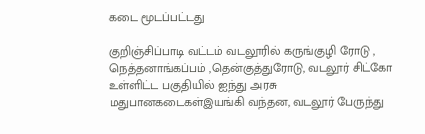கடை மூடப்பட்டது

குறிஞ்சிப்பாடி வட்டம் வடலூரில் கருங்குழி ரோடு , நெத்தனாங்கப்பம் ,தென்குத்துரோடு, வடலூர் சிட்கோ உள்ளிட்ட பகுதியில் ஐந்து அரசு மதுபானகடைகள்இயங்கி வந்தன, வடலூர் பேருந்து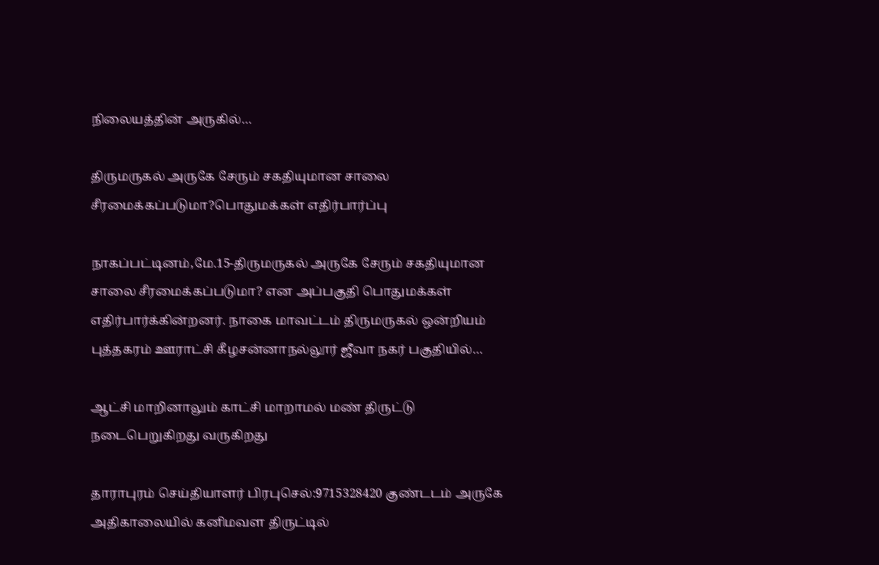நிலையத்தின் அருகில்…

திருமருகல் அருகே சேரும் சகதியுமான சாலை சீரமைக்கப்படுமா?பொதுமக்கள் எதிர்பார்ப்பு

நாகப்பட்டினம்,மே.15-திருமருகல் அருகே சேரும் சகதியுமான சாலை சீரமைக்கப்படுமா? என அப்பகுதி பொதுமக்கள் எதிர்பார்க்கின்றனர். நாகை மாவட்டம் திருமருகல் ஒன்றியம் புத்தகரம் ஊராட்சி கீழசன்னாநல்லூர் ஜீவா நகர் பகுதியில்…

ஆட்சி மாறினாலும் காட்சி மாறாமல் மண் திருட்டு நடைபெறுகிறது வருகிறது

தாராபுரம் செய்தியாளர் பிரபுசெல்:9715328420 குண்டடம் அருகே அதிகாலையில் கனிமவள திருட்டில்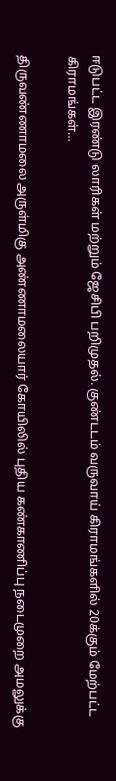ஈடுபட்ட இரண்டு லாரிகள் மற்றும் ஜேசிபி பறிமுதல். குண்டடம் வருவாய் கிராமங்களில் 20க்கும் மேற்பட்ட கிராமங்கள்…

திருவண்ணாமலை அருள்மிகு அண்ணாமலையார் கோயிலில் புதிய கண்காணிப்பு நடைமுறை அமலுக்கு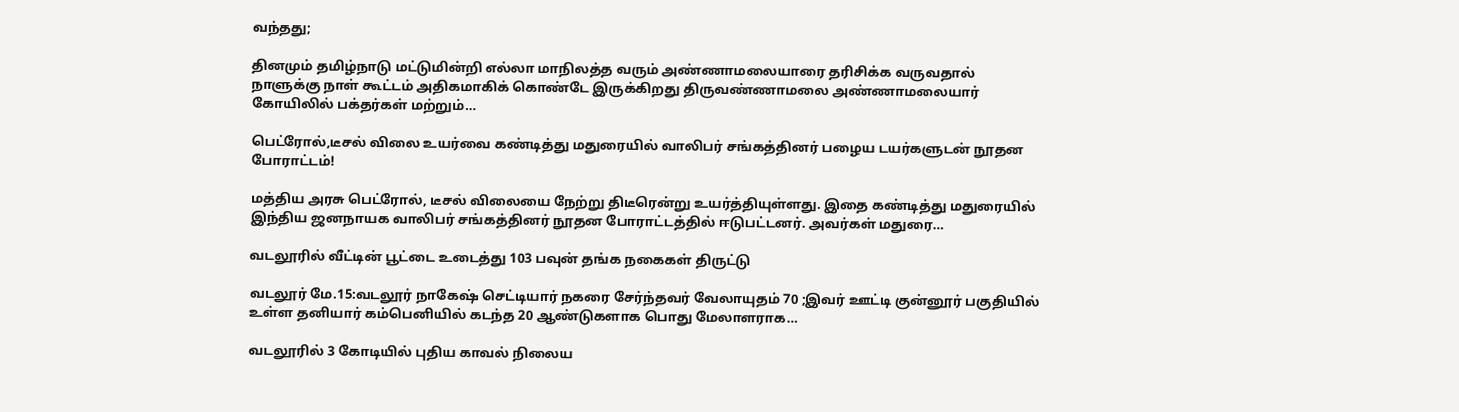வந்தது;

தினமும் தமிழ்நாடு மட்டுமின்றி எல்லா மாநிலத்த வரும் அண்ணாமலையாரை தரிசிக்க வருவதால் நாளுக்கு நாள் கூட்டம் அதிகமாகிக் கொண்டே இருக்கிறது திருவண்ணாமலை அண்ணாமலையார் கோயிலில் பக்தர்கள் மற்றும்…

பெட்ரோல்,டீசல் விலை உயர்வை கண்டித்து மதுரையில் வாலிபர் சங்கத்தினர் பழைய டயர்களுடன் நூதன போராட்டம்!

மத்திய அரசு பெட்ரோல், டீசல் விலையை நேற்று திடீரென்று உயர்த்தியுள்ளது. இதை கண்டித்து மதுரையில் இந்திய ஜனநாயக வாலிபர் சங்கத்தினர் நூதன போராட்டத்தில் ஈடுபட்டனர். அவர்கள் மதுரை…

வடலூரில் வீட்டின் பூட்டை உடைத்து 103 பவுன் தங்க நகைகள் திருட்டு

வடலூர் மே.15:வடலூர் நாகேஷ் செட்டியார் நகரை சேர்ந்தவர் வேலாயுதம் 70 ;இவர் ஊட்டி குன்னூர் பகுதியில் உள்ள தனியார் கம்பெனியில் கடந்த 20 ஆண்டுகளாக பொது மேலாளராக…

வடலூரில் 3 கோடியில் புதிய காவல் நிலைய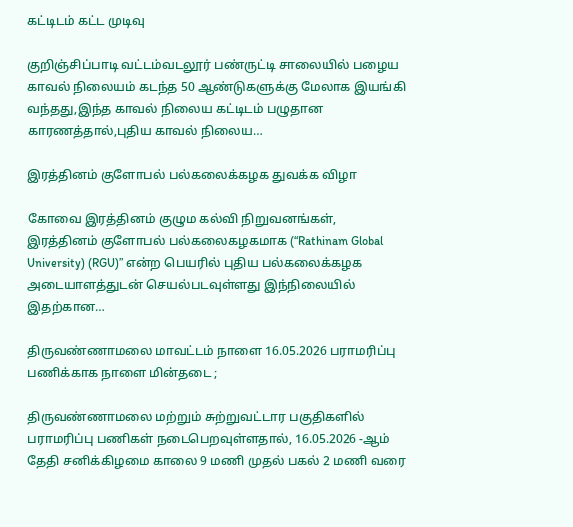கட்டிடம் கட்ட முடிவு

குறிஞ்சிப்பாடி வட்டம்வடலூர் பண்ருட்டி சாலையில் பழைய காவல் நிலையம் கடந்த 50 ஆண்டுகளுக்கு மேலாக இயங்கி வந்தது,இந்த காவல் நிலைய கட்டிடம் பழுதான காரணத்தால்,புதிய காவல் நிலைய…

இரத்தினம் குளோபல் பல்கலைக்கழக துவக்க விழா

கோவை இரத்தினம் குழும கல்வி நிறுவனங்கள், இரத்தினம் குளோபல் பல்கலைகழகமாக (“Rathinam Global University) (RGU)” என்ற பெயரில் புதிய பல்கலைக்கழக அடையாளத்துடன் செயல்படவுள்ளது இந்நிலையில் இதற்கான…

திருவண்ணாமலை மாவட்டம் நாளை 16.05.2026 பராமரிப்பு பணிக்காக நாளை மின்தடை ;

திருவண்ணாமலை மற்றும் சுற்றுவட்டார பகுதிகளில் பராமரிப்பு பணிகள் நடைபெறவுள்ளதால், 16.05.2026 -ஆம் தேதி சனிக்கிழமை காலை 9 மணி முதல் பகல் 2 மணி வரை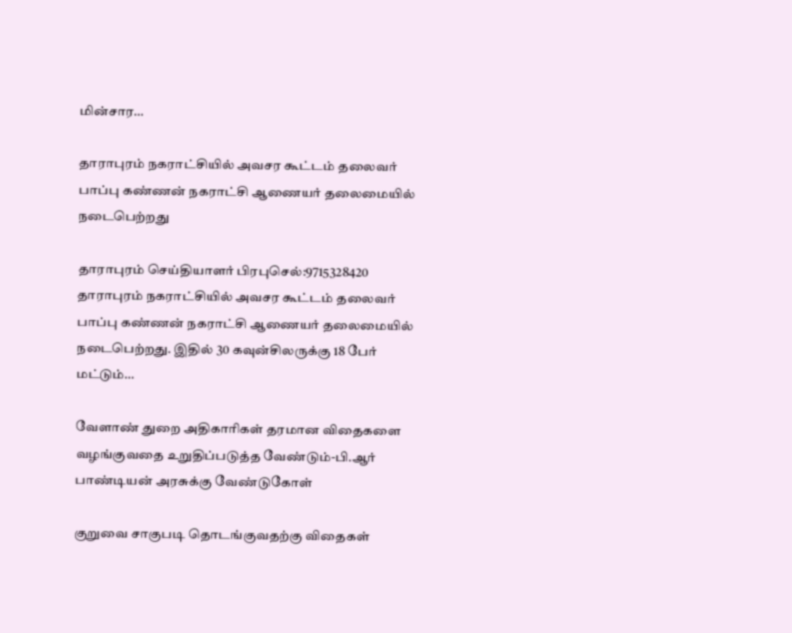மின்சார…

தாராபுரம் நகராட்சியில் அவசர கூட்டம் தலைவர் பாப்பு கண்ணன் நகராட்சி ஆணையர் தலைமையில் நடைபெற்றது

தாராபுரம் செய்தியாளர் பிரபுசெல்:9715328420 தாராபுரம் நகராட்சியில் அவசர கூட்டம் தலைவர் பாப்பு கண்ணன் நகராட்சி ஆணையர் தலைமையில் நடைபெற்றது. இதில் 30 கவுன்சிலருக்கு 18 பேர் மட்டும்…

வேளாண் துறை அதிகாரிகள் தரமான விதைகளை வழங்குவதை உறுதிப்படுத்த வேண்டும்-பி.ஆர் பாண்டியன் அரசுக்கு வேண்டுகோள்

குறுவை சாகுபடி தொடங்குவதற்கு விதைகள்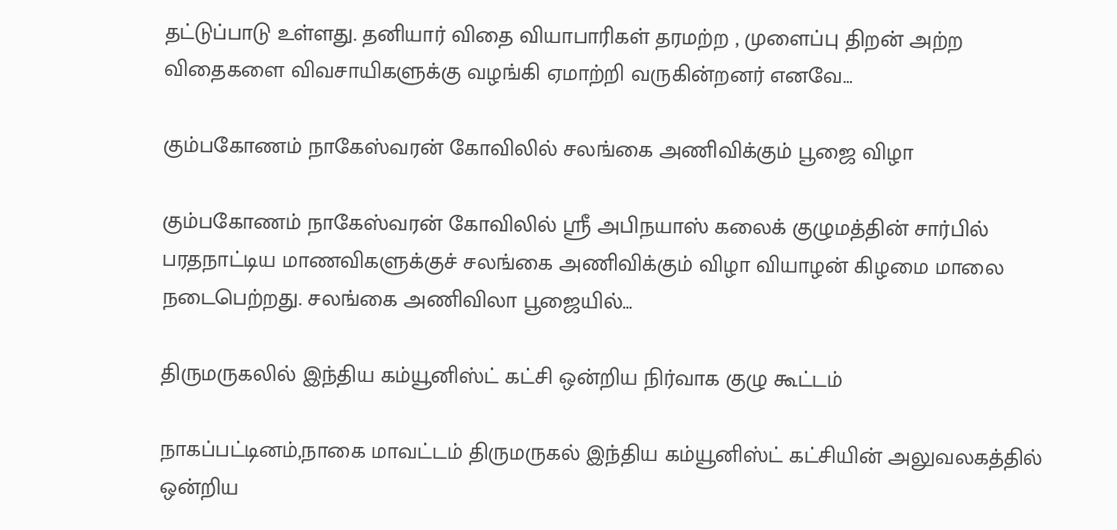தட்டுப்பாடு உள்ளது. தனியார் விதை வியாபாரிகள் தரமற்ற , முளைப்பு திறன் அற்ற விதைகளை விவசாயிகளுக்கு வழங்கி ஏமாற்றி வருகின்றனர் எனவே…

கும்பகோணம் நாகேஸ்வரன் கோவிலில் சலங்கை அணிவிக்கும் பூஜை விழா

கும்பகோணம் நாகேஸ்வரன் கோவிலில் ஸ்ரீ அபிநயாஸ் கலைக் குழுமத்தின் சார்பில் பரதநாட்டிய மாணவிகளுக்குச் சலங்கை அணிவிக்கும் விழா வியாழன் கிழமை மாலை நடைபெற்றது. சலங்கை அணிவிலா பூஜையில்…

திருமருகலில் இந்திய கம்யூனிஸ்ட் கட்சி ஒன்றிய நிர்வாக குழு கூட்டம்

நாகப்பட்டினம்,நாகை மாவட்டம் திருமருகல் இந்திய கம்யூனிஸ்ட் கட்சியின் அலுவலகத்தில் ஒன்றிய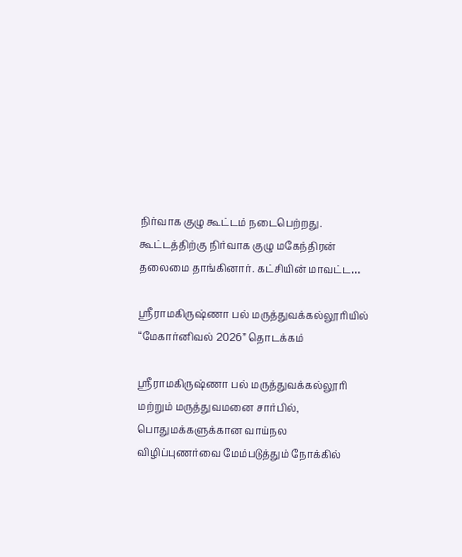நிர்வாக குழு கூட்டம் நடைபெற்றது. கூட்டத்திற்கு நிர்வாக குழு மகேந்திரன் தலைமை தாங்கினார். கட்சியின் மாவட்ட…

ஸ்ரீராமகிருஷ்ணா பல் மருத்துவக்கல்லூரியில் “மேகார்னிவல் 2026” தொடக்கம்

ஸ்ரீராமகிருஷ்ணா பல் மருத்துவக்கல்லூரி மற்றும் மருத்துவமனை சார்பில், பொதுமக்களுக்கான வாய்நல விழிப்புணர்வை மேம்படுத்தும் நோக்கில்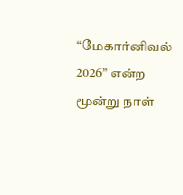“மேகார்னிவல் 2026” என்ற மூன்று நாள்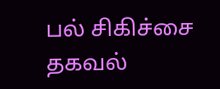பல் சிகிச்சை தகவல்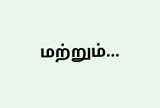மற்றும்…